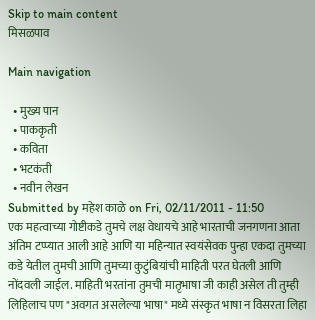Skip to main content
मिसळपाव

Main navigation

  • मुख्य पान
  • पाककृती
  • कविता
  • भटकंती
  • नवीन लेखन
Submitted by महेश काळे on Fri, 02/11/2011 - 11:50
एक महत्वाच्या गोष्टीकडे तुमचे लक्ष वेधायचे आहे भारताची जनगणना आता अंतिम टप्प्यात आली आहे आणि या महिन्यात स्वयंसेवक पुन्हा एकदा तुमच्या कडे येतील तुमची आणि तुमच्या कुटुंबियांची माहिती परत घेतली आणि नोंदवली जाईल. माहिती भरतांना तुमची मातृभाषा जी काही असेल ती तुम्ही लिहिलाच पण "अवगत असलेल्या भाषा" मध्ये संस्कृत भाषा न विसरता लिहा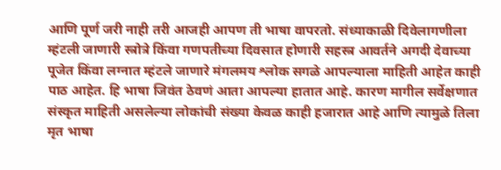आणि पूर्ण जरी नाही तरी आजही आपण ती भाषा वापरतो. संध्याकाळी दिवेलागणीला म्हंटली जाणारी स्त्रोत्रे किंवा गणपतीच्या दिवसात होणारी सहस्त्र आवर्तने अगदी देवाच्या पूजेत किंवा लग्नात म्हंटले जाणारे मंगलमय श्लोक सगळे आपल्याला माहिती आहेत काही पाठ आहेत. हि भाषा जिवंत ठेवणं आता आपल्या हातात आहे. कारण मागील सर्वेक्षणात संस्कृत माहिती असलेल्या लोकांची संख्या केवळ काही हजारात आहे आणि त्यामुळे तिला मृत भाषा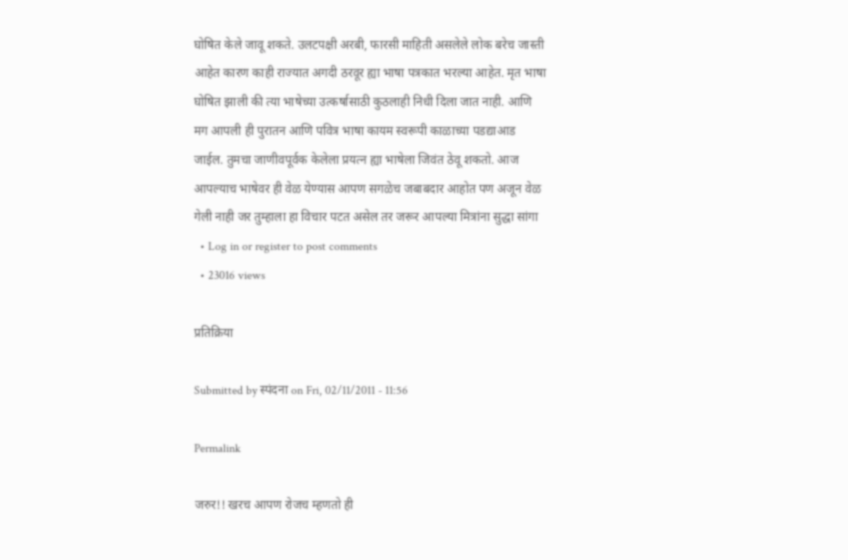घोषित केले जावू शकते. उलटपक्षी अरबी, फारसी माहिती असलेले लोक बरेच जास्ती आहेत कारण काही राज्यात अगदी ठरवूर ह्या भाषा पत्रकात भरल्या आहेत. मृत भाषा घोषित झाली की त्या भाषेच्या उत्कर्षासाठी कुठलाही निधी दिला जात नाही. आणि मग आपली ही पुरातन आणि पवित्र भाषा कायम स्वरूपी काळाच्या पडद्याआड जाईल. तुमचा जाणीवपूर्वक केलेला प्रयत्न ह्या भाषेला जिवंत ठेवू शकतो. आज आपल्याच भाषेवर ही वेळ येण्यास आपण सगळेच जबाबदार आहोत पण अजून वेळ गेली नाही जर तुम्हाला हा विचार पटत असेल तर जरूर आपल्या मित्रांना सुद्धा सांगा
  • Log in or register to post comments
  • 23016 views

प्रतिक्रिया

Submitted by स्पंदना on Fri, 02/11/2011 - 11:56

Permalink

जरुर!! खरच आपण रोजच म्हणतो ही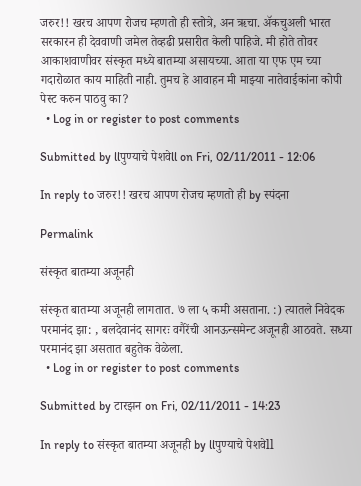जरुर!! खरच आपण रोजच म्हणतो ही स्तोत्रे, अन ऋचा. अ‍ॅकचुअली भारत सरकारन ही देववाणी जमेल तेव्हढी प्रसारीत केली पाहिजे. मी होते तोवर आकाशवाणीवर संस्कृत मध्ये बातम्या असायच्या. आता या एफ एम च्या गदारोळात काय माहिती नाही. तुमच हे आवाहन मी माझ्या नातेवाईकांना कोपी पेस्ट करुन पाठवु का?
  • Log in or register to post comments

Submitted by llपुण्याचे पेशवेll on Fri, 02/11/2011 - 12:06

In reply to जरुर!! खरच आपण रोजच म्हणतो ही by स्पंदना

Permalink

संस्कृत बातम्या अजूनही

संस्कृत बातम्या अजूनही लागतात. ७ ला ५ कमी असताना. :) त्यातले निवेदक परमानंद झा: , बलदेवानंद सागरः वगैरेंची आनऊन्समेन्ट अजूनही आठवते. सध्या परमानंद झा असतात बहुतेक वेळेला.
  • Log in or register to post comments

Submitted by टारझन on Fri, 02/11/2011 - 14:23

In reply to संस्कृत बातम्या अजूनही by llपुण्याचे पेशवेll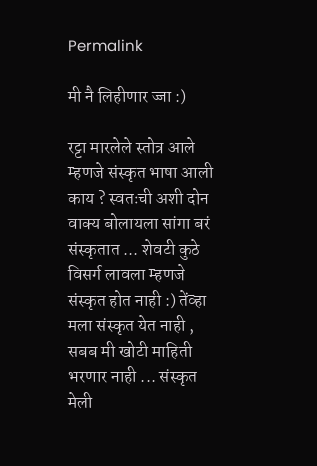Permalink

मी नै लिहीणार ज्जा :)

रट्टा मारलेले स्तोत्र आले म्हणजे संस्कृत भाषा आली काय ? स्वतःची अशी दोन वाक्य बोलायला सांगा बरं संस्कृतात ... शेवटी कुठे विसर्ग लावला म्हणजे संस्कृत होत नाही :) तेंव्हा मला संस्कृत येत नाही , सबब मी खोटी माहिती भरणार नाही ... संस्कृत मेली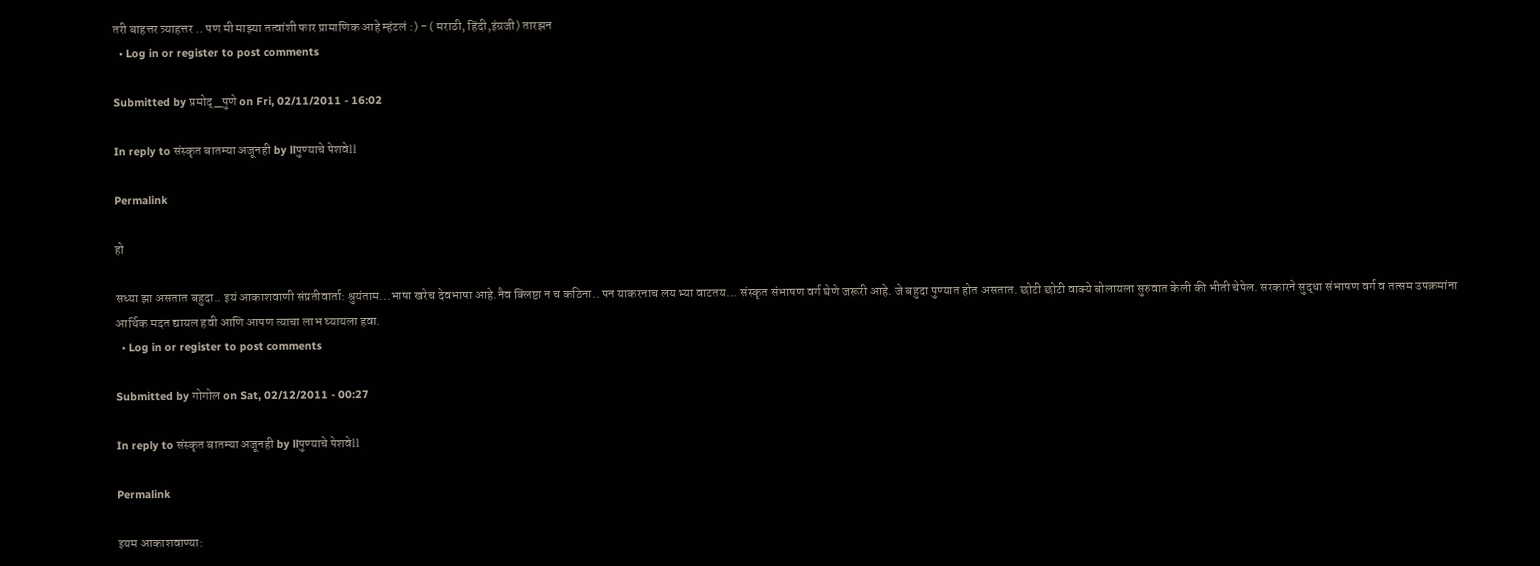तरी बाहत्तर त्र्याहत्तर .. पण मी माझ्या तत्वांशी फार प्रामाणिक आहे म्हंटलं :) - ( मराठी, हिंदी,इंग्रजी) तारझन
  • Log in or register to post comments

Submitted by प्रमोद्_पुणे on Fri, 02/11/2011 - 16:02

In reply to संस्कृत बातम्या अजूनही by llपुण्याचे पेशवेll

Permalink

हो

सध्या झा असतात बहुदा.. इयं आकाशवाणी संप्रतीवार्ता: श्रुयंताम...भाषा खरेच देवभाषा आहे.नैव क्लिष्टा न च कठिना.. पन याकरनाच लय भ्या वाटतय... संस्कृत संभाषण वर्ग घेणे जरूरी आहे. जे बहुदा पुण्यात होत असतात. छोटी छोटी वाक्ये बोलायला सुरुवात केली की भीती चेपेल. सरकारने सुद्धा संभाषण वर्ग व तत्सम उपक्रमांना आर्थिक मदत द्यायल हवी आणि आपण त्याचा लाभ घ्यायला हवा.
  • Log in or register to post comments

Submitted by गोगोल on Sat, 02/12/2011 - 00:27

In reply to संस्कृत बातम्या अजूनही by llपुण्याचे पेशवेll

Permalink

इयम आकाशवाण्या: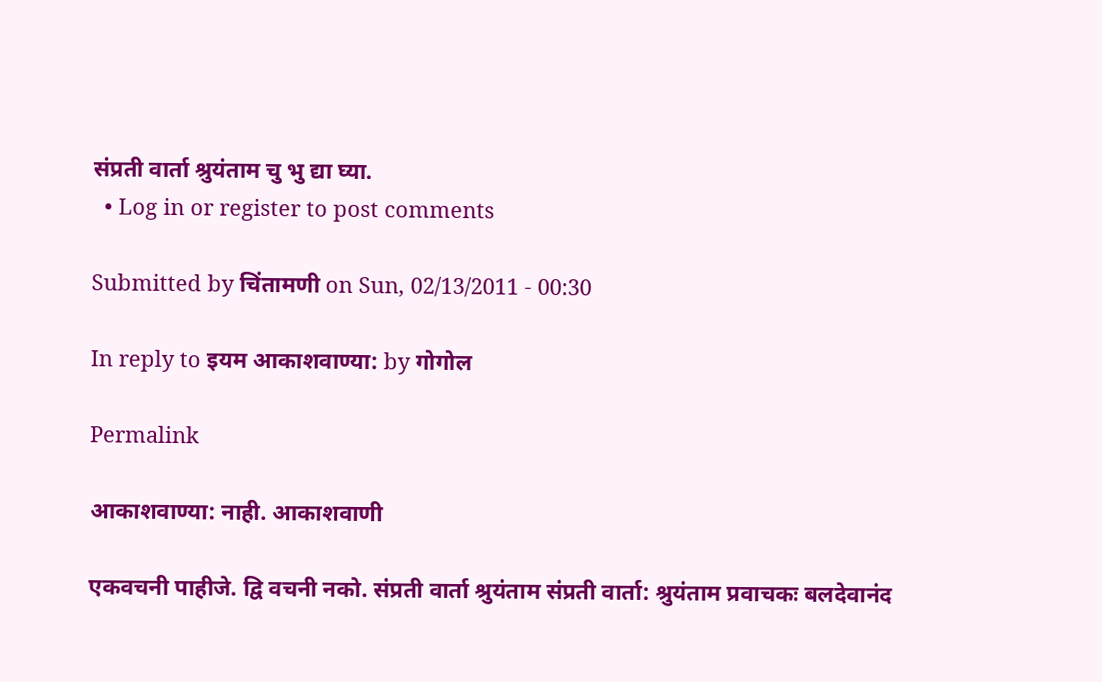संप्रती वार्ता श्रुयंताम चु भु द्या घ्या.
  • Log in or register to post comments

Submitted by चिंतामणी on Sun, 02/13/2011 - 00:30

In reply to इयम आकाशवाण्या: by गोगोल

Permalink

आकाशवाण्या: नाही. आकाशवाणी

एकवचनी पाहीजे. द्वि वचनी नको. संप्रती वार्ता श्रुयंताम संप्रती वार्ता: श्रुयंताम प्रवाचकः बलदेवानंद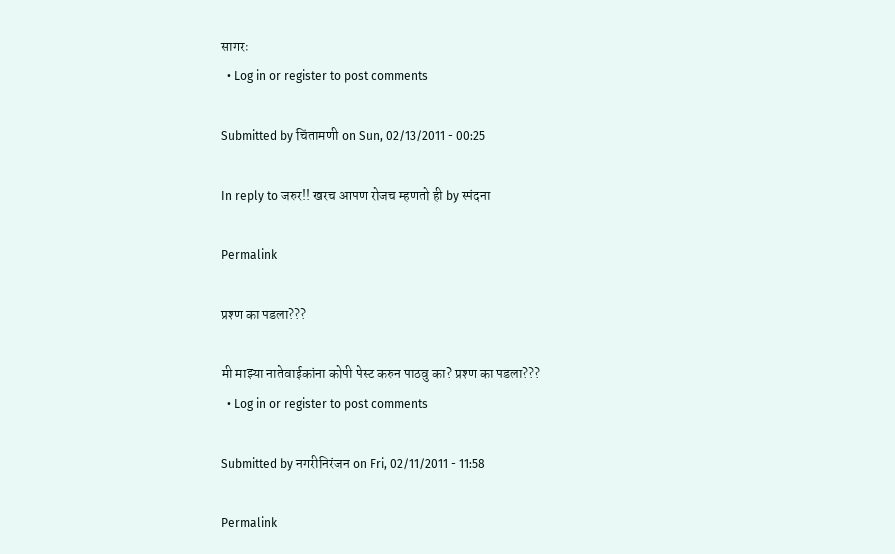सागरः
  • Log in or register to post comments

Submitted by चिंतामणी on Sun, 02/13/2011 - 00:25

In reply to जरुर!! खरच आपण रोजच म्हणतो ही by स्पंदना

Permalink

प्रश्ण का पडला???

मी माझ्या नातेवाईकांना कोपी पेस्ट करुन पाठवु का? प्रश्ण का पडला???
  • Log in or register to post comments

Submitted by नगरीनिरंजन on Fri, 02/11/2011 - 11:58

Permalink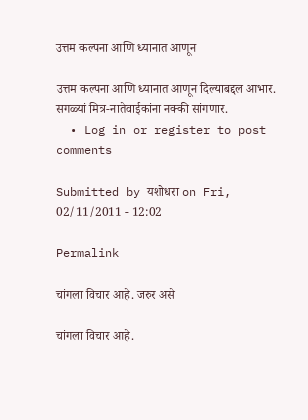उत्तम कल्पना आणि ध्यानात आणून

उत्तम कल्पना आणि ध्यानात आणून दिल्याबद्दल आभार. सगळ्यां मित्र-नातेवाईकांना नक्की सांगणार.
  • Log in or register to post comments

Submitted by यशोधरा on Fri, 02/11/2011 - 12:02

Permalink

चांगला विचार आहे. जरुर असे

चांगला विचार आहे.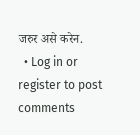जरुर असे करेन.
  • Log in or register to post comments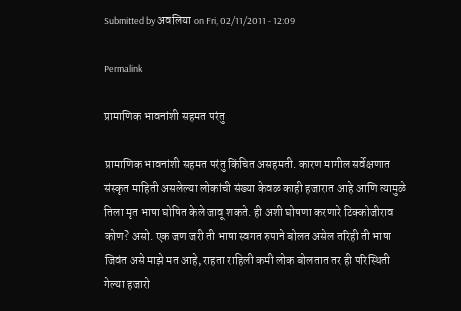Submitted by अवलिया on Fri, 02/11/2011 - 12:09

Permalink

प्रामाणिक भावनांशी सहमत परंतु

प्रामाणिक भावनांशी सहमत परंतु किंचित असहमती. कारण मागील सर्वेक्षणात संस्कृत माहिती असलेल्या लोकांची संख्या केवळ काही हजारात आहे आणि त्यामुळे तिला मृत भाषा घोषित केले जावू शकते. ही अशी घोषणा करणारे टिक्कोजीराव कोण? असो. एक जण जरी ती भाषा स्वगत रुपाने बोलत असेल तरिही ती भाषा जिवंत असे माझे मत आहे, राहता राहिली कमी लोक बोलतात तर ही परिस्थिती गेल्या हजारो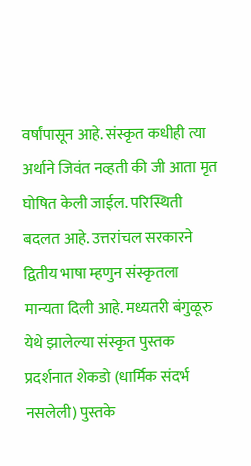वर्षांपासून आहे. संस्कृत कधीही त्या अर्थाने जिवंत नव्हती की जी आता मृत घोषित केली जाईल. परिस्थिती बदलत आहे. उत्तरांचल सरकारने द्वितीय भाषा म्हणुन संस्कृतला मान्यता दिली आहे. मध्यतरी बंगुळूरु येथे झालेल्या संस्कृत पुस्तक प्रदर्शनात शेकडो (धार्मिक संदर्भ नसलेली) पुस्तके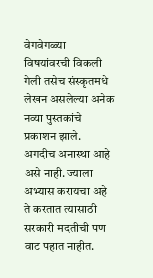वेगवेगळ्या विषयांवरची विकली गेली तसेच संस्कृतमधे लेखन असलेल्या अनेक नव्या पुस्तकांचे प्रकाशन झाले. अगदीच अनास्था आहे असे नाही. ज्याला अभ्यास करायचा अहे ते करतात त्यासाठी सरकारी मदतीची पण वाट पहात नाहीत.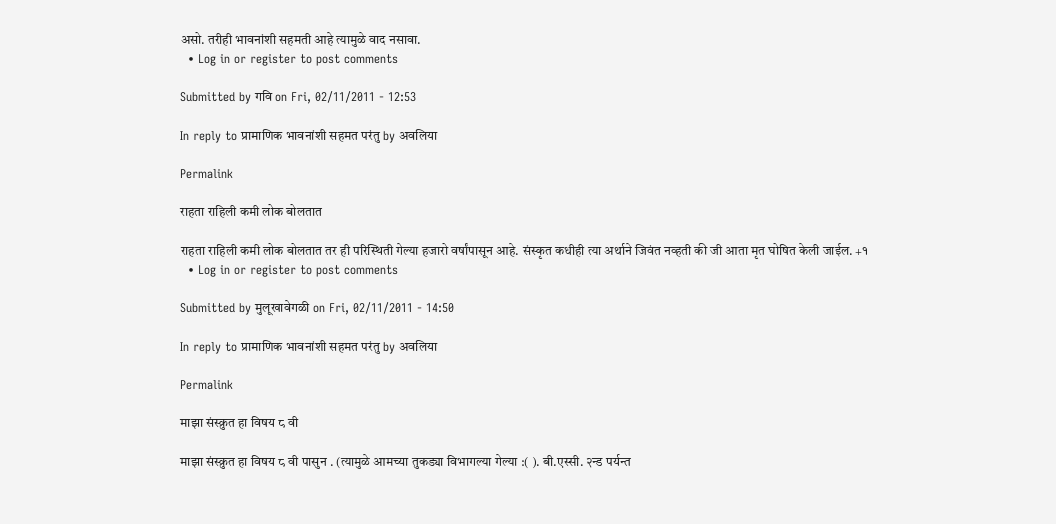असो. तरीही भावनांशी सहमती आहे त्यामुळे वाद नसावा.
  • Log in or register to post comments

Submitted by गवि on Fri, 02/11/2011 - 12:53

In reply to प्रामाणिक भावनांशी सहमत परंतु by अवलिया

Permalink

राहता राहिली कमी लोक बोलतात

राहता राहिली कमी लोक बोलतात तर ही परिस्थिती गेल्या हजारो वर्षांपासून आहे. संस्कृत कधीही त्या अर्थाने जिवंत नव्हती की जी आता मृत घोषित केली जाईल. +१
  • Log in or register to post comments

Submitted by मुलूखावेगळी on Fri, 02/11/2011 - 14:50

In reply to प्रामाणिक भावनांशी सहमत परंतु by अवलिया

Permalink

माझा संस्क्रुत हा विषय ८ वी

माझा संस्क्रुत हा विषय ८ वी पासुन . (त्यामुळे आमच्या तुकड्या विभागल्या गेल्या :( ). बी.एस्सी. २न्ड पर्यन्त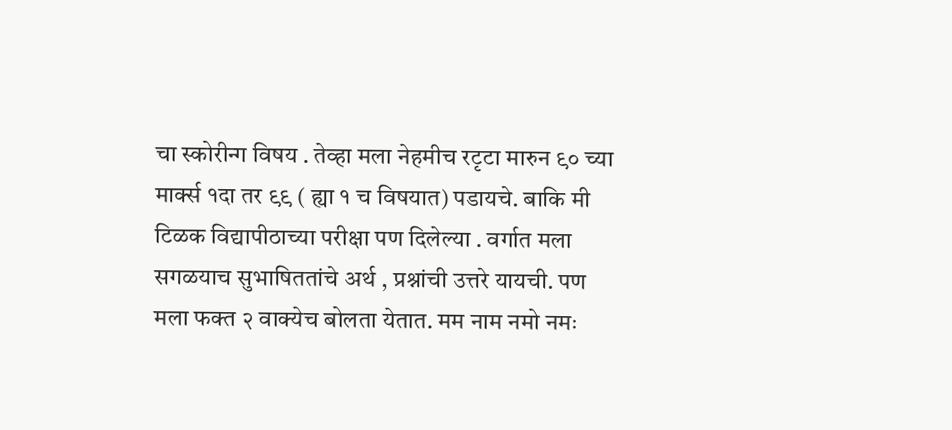चा स्कोरीन्ग विषय . तेव्हा मला नेहमीच रटृटा मारुन ९० च्या मार्क्स १दा तर ९९ ( ह्या १ च विषयात) पडायचे. बाकि मी टिळक विद्यापीठाच्या परीक्षा पण दिलेल्या . वर्गात मला सगळयाच सुभाषिततांचे अर्थ , प्रश्नांची उत्तरे यायची. पण मला फक्त २ वाक्येच बोलता येतात. मम नाम नमो नमः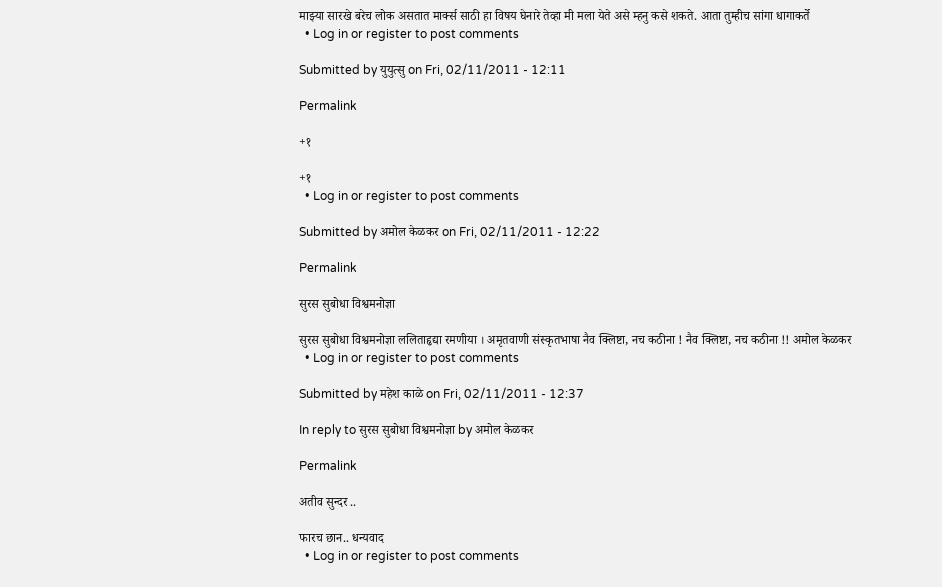माझ्या सारखे बरेच लोक असतात मार्क्स साठी हा विषय घेनारे तेव्हा मी मला येते असे म्हनु कसे शकते. आता तुम्हीच सांगा धागाकर्ते
  • Log in or register to post comments

Submitted by युयुत्सु on Fri, 02/11/2011 - 12:11

Permalink

+१

+१
  • Log in or register to post comments

Submitted by अमोल केळकर on Fri, 02/11/2011 - 12:22

Permalink

सुरस सुबोधा विश्वमनोज्ञा

सुरस सुबोधा विश्वमनोज्ञा ललिताहृद्या रमणीया । अमृतवाणी संस्कृतभाषा नैव क्लिष्टा, नच कठीना ! नैव क्लिष्टा, नच कठीना !! अमोल केळकर
  • Log in or register to post comments

Submitted by महेश काळे on Fri, 02/11/2011 - 12:37

In reply to सुरस सुबोधा विश्वमनोज्ञा by अमोल केळकर

Permalink

अतीव सुन्दर ..

फारच छान.. धन्यवाद
  • Log in or register to post comments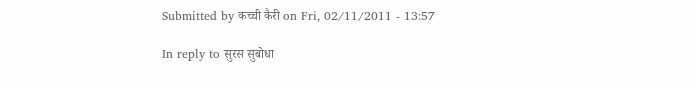Submitted by कच्ची कैरी on Fri, 02/11/2011 - 13:57

In reply to सुरस सुबोधा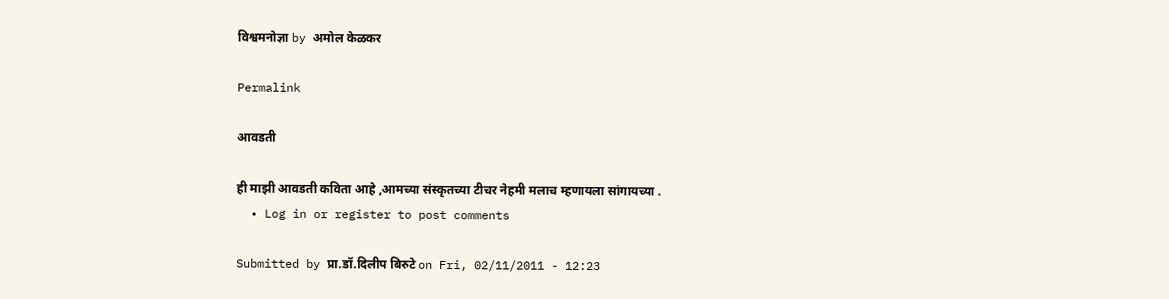विश्वमनोज्ञा by अमोल केळकर

Permalink

आवडती

ही माझी आवडती कविता आहे ,आमच्या संस्कृतच्या टीचर नेहमी मलाच म्हणायला सांगायच्या .
  • Log in or register to post comments

Submitted by प्रा.डॉ.दिलीप बिरुटे on Fri, 02/11/2011 - 12:23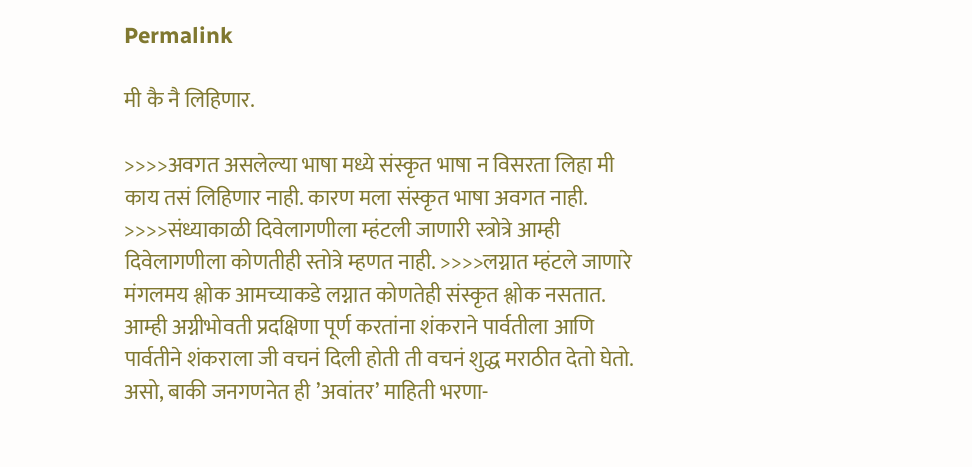Permalink

मी कै नै लिहिणार.

>>>>अवगत असलेल्या भाषा मध्ये संस्कृत भाषा न विसरता लिहा मी काय तसं लिहिणार नाही. कारण मला संस्कृत भाषा अवगत नाही. >>>>संध्याकाळी दिवेलागणीला म्हंटली जाणारी स्त्रोत्रे आम्ही दिवेलागणीला कोणतीही स्तोत्रे म्हणत नाही. >>>>लग्नात म्हंटले जाणारे मंगलमय श्लोक आमच्याकडे लग्नात कोणतेही संस्कृत श्लोक नसतात. आम्ही अग्नीभोवती प्रदक्षिणा पूर्ण करतांना शंकराने पार्वतीला आणि पार्वतीने शंकराला जी वचनं दिली होती ती वचनं शुद्ध मराठीत देतो घेतो. असो, बाकी जनगणनेत ही ’अवांतर’ माहिती भरणा-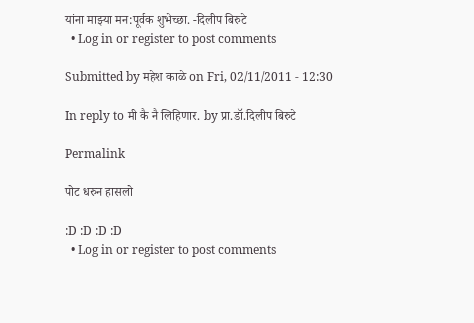यांना माझ्या मन:पूर्वक शुभेच्छा. -दिलीप बिरुटे
  • Log in or register to post comments

Submitted by महेश काळे on Fri, 02/11/2011 - 12:30

In reply to मी कै नै लिहिणार. by प्रा.डॉ.दिलीप बिरुटे

Permalink

पोट धरुन हासलो

:D :D :D :D
  • Log in or register to post comments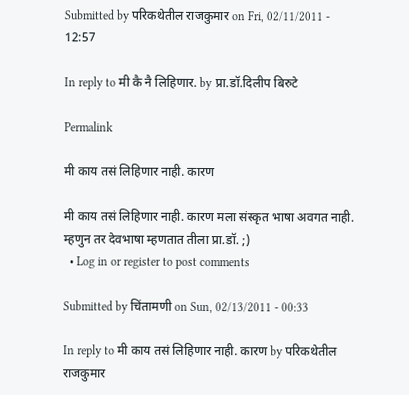Submitted by परिकथेतील राजकुमार on Fri, 02/11/2011 - 12:57

In reply to मी कै नै लिहिणार. by प्रा.डॉ.दिलीप बिरुटे

Permalink

मी काय तसं लिहिणार नाही. कारण

मी काय तसं लिहिणार नाही. कारण मला संस्कृत भाषा अवगत नाही.
म्हणुन तर देवभाषा म्हणतात तीला प्रा.डॉ. ;)
  • Log in or register to post comments

Submitted by चिंतामणी on Sun, 02/13/2011 - 00:33

In reply to मी काय तसं लिहिणार नाही. कारण by परिकथेतील राजकुमार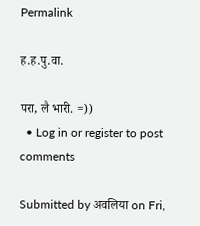Permalink

ह.ह.पु.वा.

परा, लै भारी. =))
  • Log in or register to post comments

Submitted by अवलिया on Fri,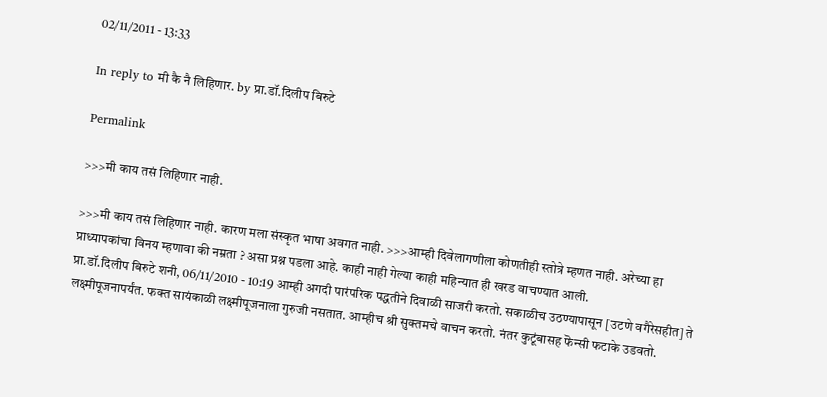02/11/2011 - 13:33

In reply to मी कै नै लिहिणार. by प्रा.डॉ.दिलीप बिरुटे

Permalink

>>>मी काय तसं लिहिणार नाही.

>>>मी काय तसं लिहिणार नाही. कारण मला संस्कृत भाषा अवगत नाही. >>>आम्ही दिवेलागणीला कोणतीही स्तोत्रे म्हणत नाही. अरेच्या हा प्राध्यापकांचा विनय म्हणावा की नम्रता ? असा प्रश्न पडला आहे. काही नाही गेल्या काही महिन्यात ही खरड वाचण्यात आली.
प्रा.डॉ.दिलीप बिरुटे शनी, 06/11/2010 - 10:19 आम्ही अगदी पारंपरिक पद्धतीने दिवाळी साजरी करतो. सकाळीच उठण्यापासून [उटणे वगैरेसहीत] ते लक्ष्मीपूजनापर्यंत. फक्त सायंकाळी लक्ष्मीपूजनाला गुरुजी नसतात. आम्हीच श्री सुक्तमचे वाचन करतो. नंतर कुटूंबासह फॆन्सी फटाके उडवतो.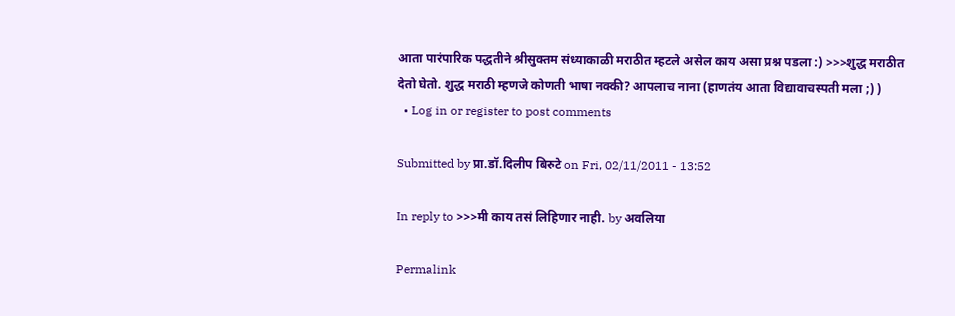आता पारंपारिक पद्धतीने श्रीसुक्तम संध्याकाळी मराठीत म्हटले असेल काय असा प्रश्न पडला :) >>>शुद्ध मराठीत देतो घेतो. शुद्ध मराठी म्हणजे कोणती भाषा नक्की? आपलाच नाना (हाणतंय आता विद्यावाचस्पती मला ;) )
  • Log in or register to post comments

Submitted by प्रा.डॉ.दिलीप बिरुटे on Fri, 02/11/2011 - 13:52

In reply to >>>मी काय तसं लिहिणार नाही. by अवलिया

Permalink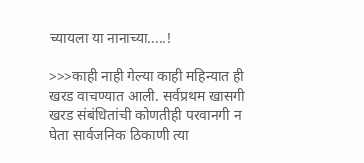च्यायला या नानाच्या.....!

>>>काही नाही गेल्या काही महिन्यात ही खरड वाचण्यात आली. सर्वप्रथम खासगी खरड संबंधितांची कोणतीही परवानगी न घेता सार्वजनिक ठिकाणी त्या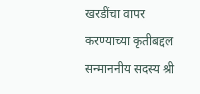खरडींचा वापर करण्याच्या कृतीबद्दल सन्माननीय सदस्य श्री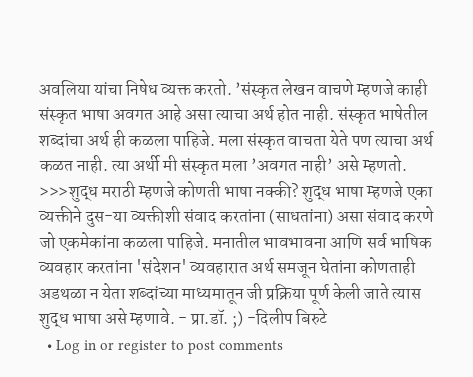अवलिया यांचा निषेध व्यक्त करतो. ’संस्कृत लेखन वाचणे म्हणजे काही संस्कृत भाषा अवगत आहे असा त्याचा अर्थ होत नाही. संस्कृत भाषेतील शब्दांचा अर्थ ही कळला पाहिजे. मला संस्कृत वाचता येते पण त्याचा अर्थ कळत नाही. त्या अर्थी मी संस्कृत मला ’अवगत नाही’ असे म्हणतो. >>>शुद्ध मराठी म्हणजे कोणती भाषा नक्की? शुद्ध भाषा म्हणजे एका व्यक्तीने दुस-या व्यक्तीशी संवाद करतांना (साधतांना) असा संवाद करणे जो एकमेकांना कळला पाहिजे. मनातील भावभावना आणि सर्व भाषिक व्यवहार करतांना 'संदेशन' व्यवहारात अर्थ समजून घेतांना कोणताही अडथळा न येता शब्दांच्या माध्यमातून जी प्रक्रिया पूर्ण केली जाते त्यास शुद्ध भाषा असे म्हणावे. - प्रा.डॉ. ;) -दिलीप बिरुटे
  • Log in or register to post comments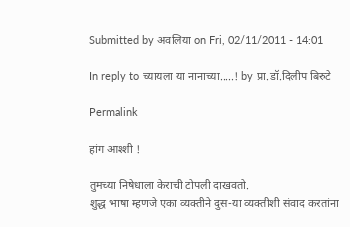Submitted by अवलिया on Fri, 02/11/2011 - 14:01

In reply to च्यायला या नानाच्या.....! by प्रा.डॉ.दिलीप बिरुटे

Permalink

हांग आश्शी !

तुमच्या निषेधाला केराची टोपली दाखवतो.
शुद्ध भाषा म्हणजे एका व्यक्तीने दुस-या व्यक्तीशी संवाद करतांना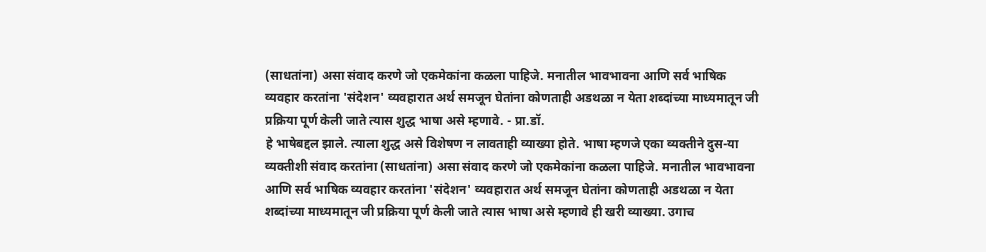(साधतांना) असा संवाद करणे जो एकमेकांना कळला पाहिजे. मनातील भावभावना आणि सर्व भाषिक व्यवहार करतांना 'संदेशन' व्यवहारात अर्थ समजून घेतांना कोणताही अडथळा न येता शब्दांच्या माध्यमातून जी प्रक्रिया पूर्ण केली जाते त्यास शुद्ध भाषा असे म्हणावे. - प्रा.डॉ.
हे भाषेबद्दल झाले. त्याला शुद्ध असे विशेषण न लावताही व्याख्या होते. भाषा म्हणजे एका व्यक्तीने दुस-या व्यक्तीशी संवाद करतांना (साधतांना) असा संवाद करणे जो एकमेकांना कळला पाहिजे. मनातील भावभावना आणि सर्व भाषिक व्यवहार करतांना 'संदेशन' व्यवहारात अर्थ समजून घेतांना कोणताही अडथळा न येता शब्दांच्या माध्यमातून जी प्रक्रिया पूर्ण केली जाते त्यास भाषा असे म्हणावे ही खरी व्याख्या. उगाच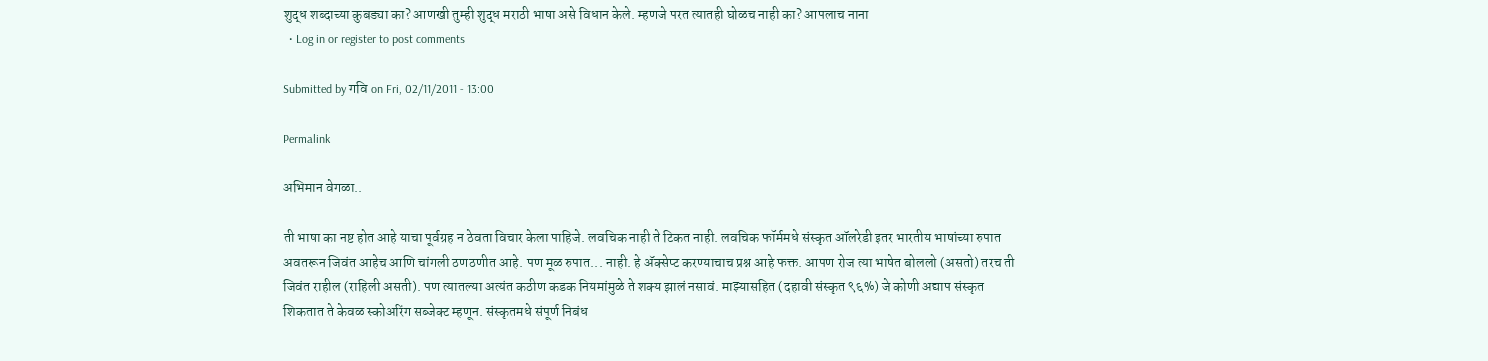शुद्ध शब्दाच्या कुबड्या का? आणखी तुम्ही शुद्ध मराठी भाषा असे विधान केले. म्हणजे परत त्यातही घोळच नाही का? आपलाच नाना
  • Log in or register to post comments

Submitted by गवि on Fri, 02/11/2011 - 13:00

Permalink

अभिमान वेगळा..

ती भाषा का नष्ट होत आहे याचा पूर्वग्रह न ठेवता विचार केला पाहिजे. लवचिक नाही ते टिकत नाही. लवचिक फॉर्ममधे संस्कृत ऑलरेडी इतर भारतीय भाषांच्या रुपात अवतरून जिवंत आहेच आणि चांगली ठणठणीत आहे. पण मूळ रुपात... नाही. हे अ‍ॅक्सेप्ट करण्याचाच प्रश्न आहे फक्त. आपण रोज त्या भाषेत बोललो (असतो) तरच ती जिवंत राहील (राहिली असती). पण त्यातल्या अत्यंत कठीण कडक नियमांमुळे ते शक्य झालं नसावं. माझ्यासहित (दहावी संस्कृत ९६%) जे कोणी अद्याप संस्कृत शिकतात ते केवळ स्कोअरिंग सब्जेक्ट म्हणून. संस्कृतमधे संपूर्ण निबंध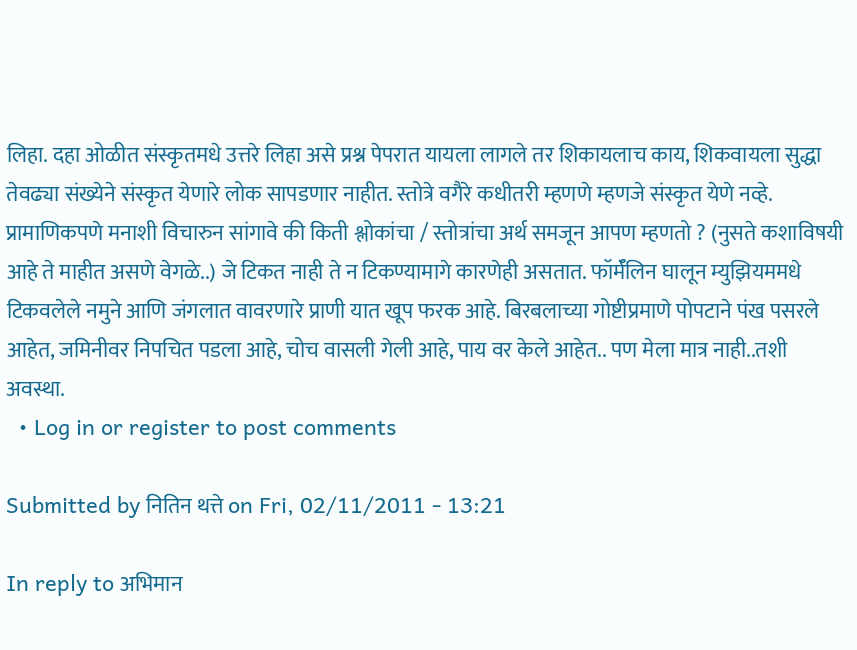लिहा. दहा ओळीत संस्कृतमधे उत्तरे लिहा असे प्रश्न पेपरात यायला लागले तर शिकायलाच काय, शिकवायला सुद्धा तेवढ्या संख्येने संस्कृत येणारे लोक सापडणार नाहीत. स्तोत्रे वगैरे कधीतरी म्हणणे म्हणजे संस्कृत येणे नव्हे. प्रामाणिकपणे मनाशी विचारुन सांगावे की किती श्लोकांचा / स्तोत्रांचा अर्थ समजून आपण म्हणतो ? (नुसते कशाविषयी आहे ते माहीत असणे वेगळे..) जे टिकत नाही ते न टिकण्यामागे कारणेही असतात. फॉर्मॅलिन घालून म्युझियममधे टिकवलेले नमुने आणि जंगलात वावरणारे प्राणी यात खूप फरक आहे. बिरबलाच्या गोष्टीप्रमाणे पोपटाने पंख पसरले आहेत, जमिनीवर निपचित पडला आहे, चोच वासली गेली आहे, पाय वर केले आहेत.. पण मेला मात्र नाही..तशी अवस्था.
  • Log in or register to post comments

Submitted by नितिन थत्ते on Fri, 02/11/2011 - 13:21

In reply to अभिमान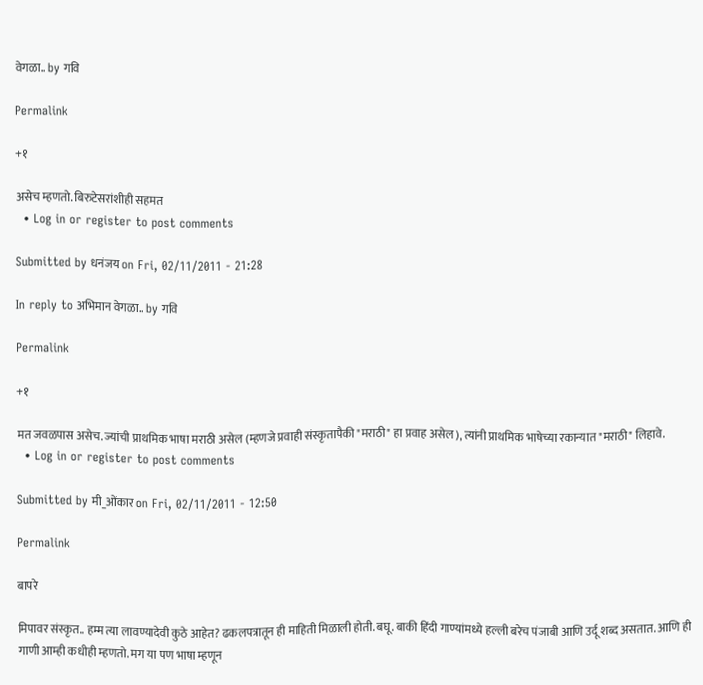वेगळा.. by गवि

Permalink

+१

असेच म्हणतो. बिरुटेसरांशीही सहमत
  • Log in or register to post comments

Submitted by धनंजय on Fri, 02/11/2011 - 21:28

In reply to अभिमान वेगळा.. by गवि

Permalink

+१

मत जवळपास असेच. ज्यांची प्राथमिक भाषा मराठी असेल (म्हणजे प्रवाही संस्कृतापैकी "मराठी" हा प्रवाह असेल), त्यांनी प्राथमिक भाषेच्या रकान्यात "मराठी" लिहावे.
  • Log in or register to post comments

Submitted by मी_ओंकार on Fri, 02/11/2011 - 12:50

Permalink

बापरे

मिपावर संस्कृत.. हम्म त्या लावण्यादेवी कुठे आहेत? ढकलपत्रातून ही माहिती मिळाली होती. बघू. बाकी हिंदी गाण्यांमध्ये हल्ली बरेच पंजाबी आणि उर्दू शब्द असतात. आणि ही गाणी आम्ही कधीही म्हणतो. मग या पण भाषा म्हणून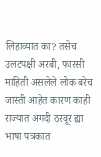लिहाव्यात का? तसेच उलटपक्षी अरबी, फारसी माहिती असलेले लोक बरेच जास्ती आहेत कारण काही राज्यात अगदी ठरवूर ह्या भाषा पत्रकात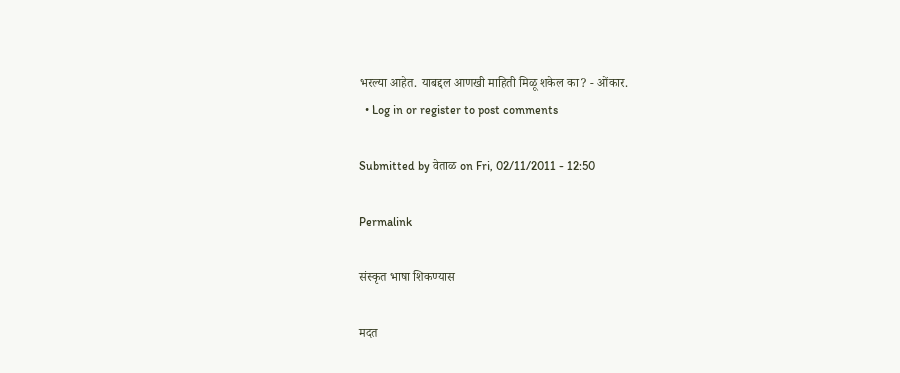भरल्या आहेत. याबद्दल आणखी माहिती मिळू शकेल का? - ओंकार.
  • Log in or register to post comments

Submitted by वेताळ on Fri, 02/11/2011 - 12:50

Permalink

संस्कृत भाषा शिकण्यास

मदत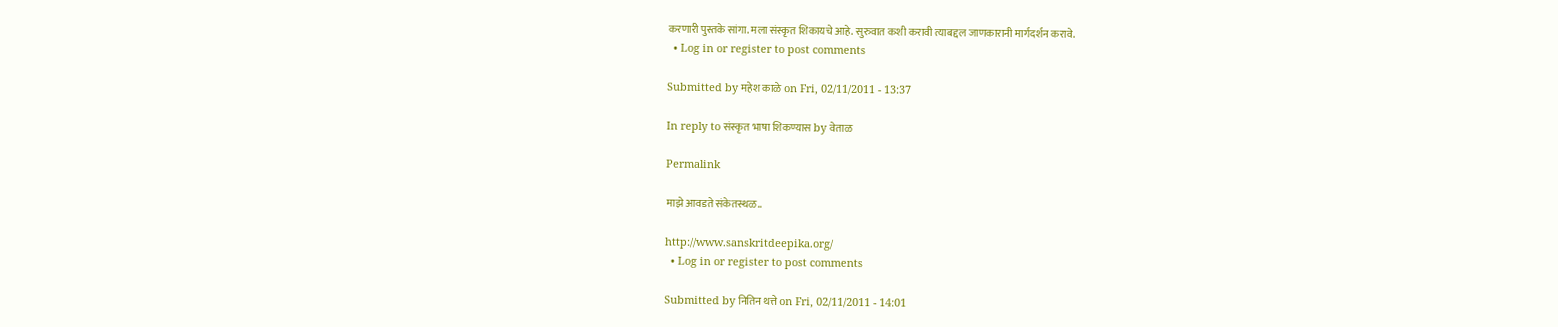करणारी पुस्तके सांगा. मला संस्कृत शिकायचे आहे. सुरुवात कशी करावी त्याबद्दल जाणकारानी मार्गदर्शन करावे.
  • Log in or register to post comments

Submitted by महेश काळे on Fri, 02/11/2011 - 13:37

In reply to संस्कृत भाषा शिकण्यास by वेताळ

Permalink

माझे आवडते संकेतस्थळ..

http://www.sanskritdeepika.org/
  • Log in or register to post comments

Submitted by नितिन थत्ते on Fri, 02/11/2011 - 14:01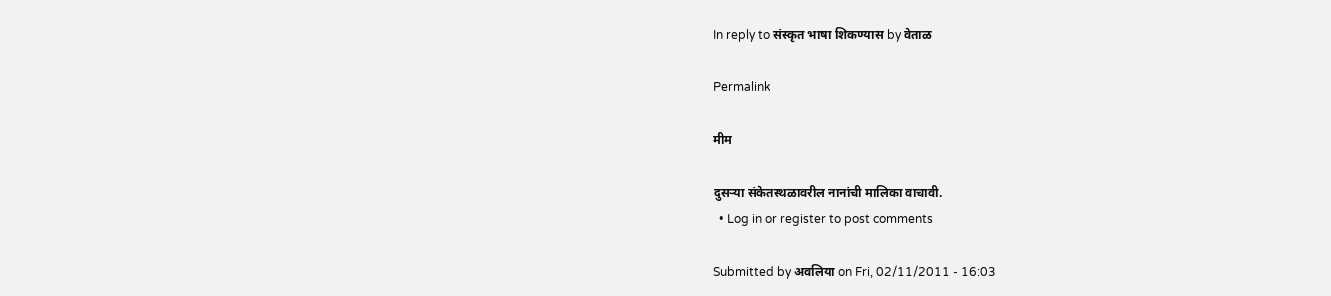In reply to संस्कृत भाषा शिकण्यास by वेताळ

Permalink

मीम

दुसर्‍या संकेतस्थळावरील नानांची मालिका वाचावी.
  • Log in or register to post comments

Submitted by अवलिया on Fri, 02/11/2011 - 16:03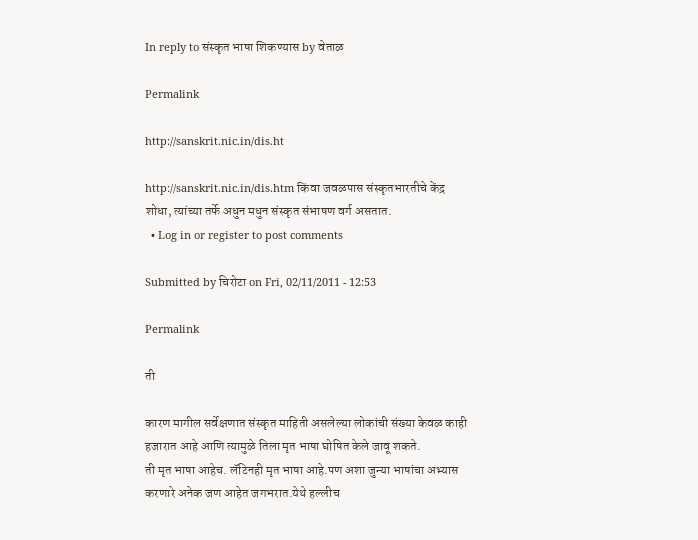In reply to संस्कृत भाषा शिकण्यास by वेताळ

Permalink

http://sanskrit.nic.in/dis.ht

http://sanskrit.nic.in/dis.htm किंवा जवळपास संस्कृतभारतीचे केंद्र शोधा, त्यांच्या तर्फे अधुन मधुन संस्कृत संभाषण वर्ग असतात.
  • Log in or register to post comments

Submitted by चिरोटा on Fri, 02/11/2011 - 12:53

Permalink

ती

कारण मागील सर्वेक्षणात संस्कृत माहिती असलेल्या लोकांची संख्या केवळ काही हजारात आहे आणि त्यामुळे तिला मृत भाषा घोषित केले जावू शकते.
ती मृत भाषा आहेच. लॅटिनही मृत भाषा आहे.पण अशा जुन्या भाषांचा अभ्यास करणारे अनेक जण आहेत जगभरात.येथे हल्लीच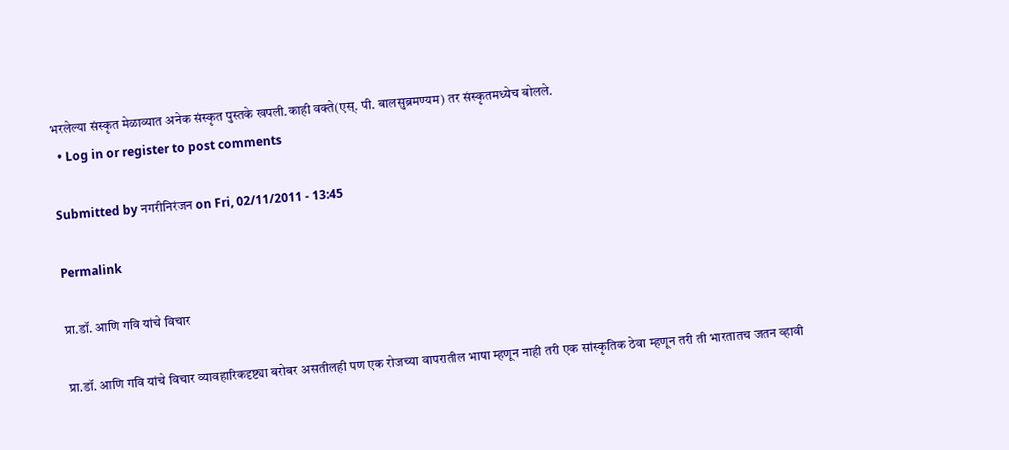भरलेल्या संस्कृत मेळाव्यात अनेक संस्कृत पुस्तके खपली.काही वक्ते(एस्. पी. बालसुब्रमण्यम) तर संस्कृतमध्येच बोलले.
  • Log in or register to post comments

Submitted by नगरीनिरंजन on Fri, 02/11/2011 - 13:45

Permalink

प्रा.डॉ. आणि गवि यांचे विचार

प्रा.डॉ. आणि गवि यांचे विचार व्यावहारिकदृष्ट्या बरोबर असतीलही पण एक रोजच्या वापरातील भाषा म्हणून नाही तरी एक सांस्कृतिक ठेवा म्हणून तरी ती भारतातच जतन व्हावी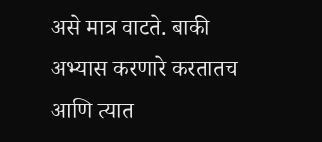असे मात्र वाटते. बाकी अभ्यास करणारे करतातच आणि त्यात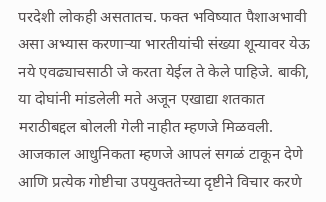परदेशी लोकही असतातच. फक्त भविष्यात पैशाअभावी असा अभ्यास करणार्‍या भारतीयांची संख्या शून्यावर येऊ नये एवढ्याचसाठी जे करता येईल ते केले पाहिजे. बाकी, या दोघांनी मांडलेली मते अजून एखाद्या शतकात मराठीबद्दल बोलली गेली नाहीत म्हणजे मिळवली. आजकाल आधुनिकता म्हणजे आपलं सगळं टाकून देणे आणि प्रत्येक गोष्टीचा उपयुक्ततेच्या दृष्टीने विचार करणे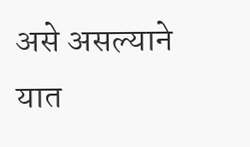असे असल्याने यात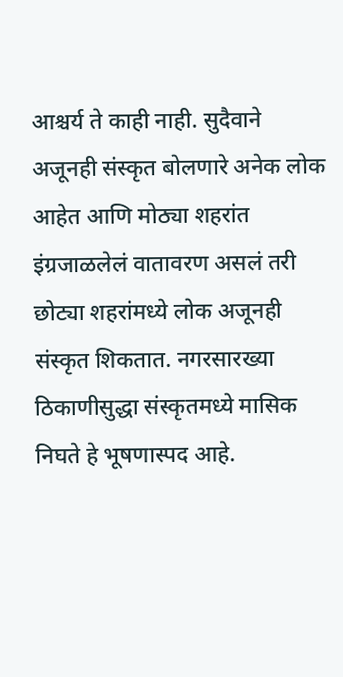आश्चर्य ते काही नाही. सुदैवाने अजूनही संस्कृत बोलणारे अनेक लोक आहेत आणि मोठ्या शहरांत इंग्रजाळलेलं वातावरण असलं तरी छोट्या शहरांमध्ये लोक अजूनही संस्कृत शिकतात. नगरसारख्या ठिकाणीसुद्धा संस्कृतमध्ये मासिक निघते हे भूषणास्पद आहे.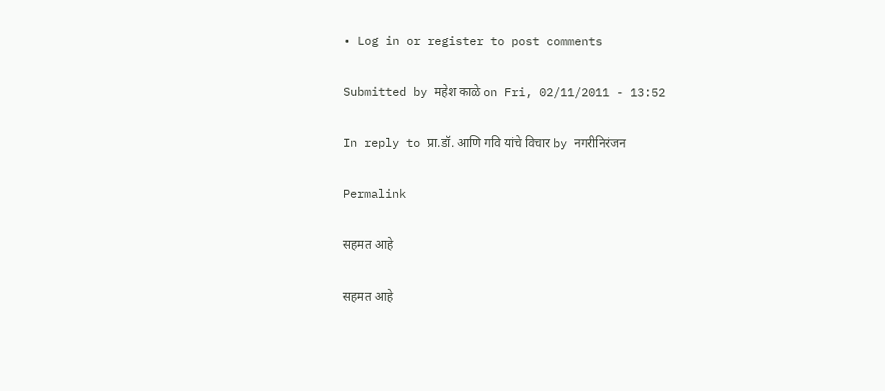• Log in or register to post comments

Submitted by महेश काळे on Fri, 02/11/2011 - 13:52

In reply to प्रा.डॉ. आणि गवि यांचे विचार by नगरीनिरंजन

Permalink

सहमत आहे

सहमत आहे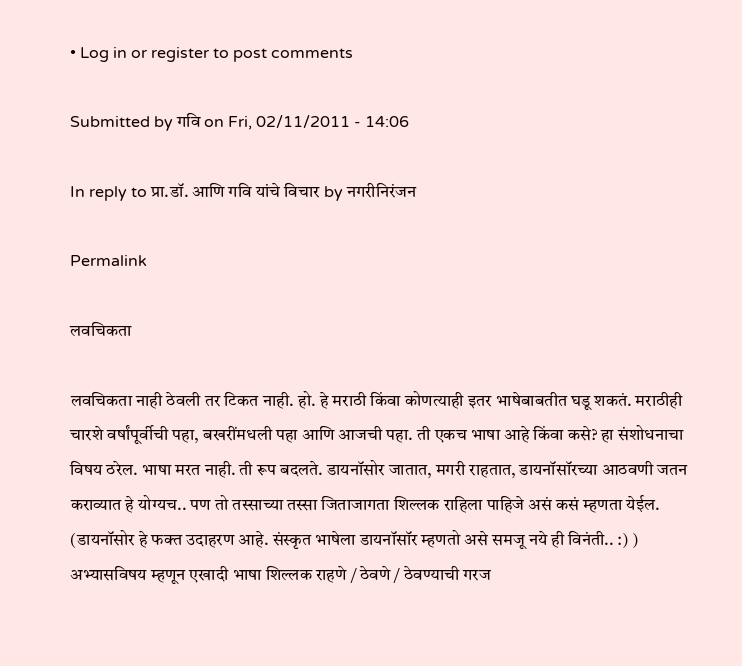• Log in or register to post comments

Submitted by गवि on Fri, 02/11/2011 - 14:06

In reply to प्रा.डॉ. आणि गवि यांचे विचार by नगरीनिरंजन

Permalink

लवचिकता

लवचिकता नाही ठेवली तर टिकत नाही. हो. हे मराठी किंवा कोणत्याही इतर भाषेबाबतीत घडू शकतं. मराठीही चारशे वर्षांपूर्वीची पहा, बखरींमधली पहा आणि आजची पहा. ती एकच भाषा आहे किंवा कसे? हा संशोधनाचा विषय ठरेल. भाषा मरत नाही. ती रूप बदलते. डायनॉसोर जातात, मगरी राहतात, डायनॉसॉरच्या आठवणी जतन कराव्यात हे योग्यच.. पण तो तस्साच्या तस्सा जिताजागता शिल्लक राहिला पाहिजे असं कसं म्हणता येईल. (डायनॉसोर हे फक्त उदाहरण आहे. संस्कृत भाषेला डायनॉसॉर म्हणतो असे समजू नये ही विनंती.. :) ) अभ्यासविषय म्हणून एखादी भाषा शिल्लक राहणे / ठेवणे / ठेवण्याची गरज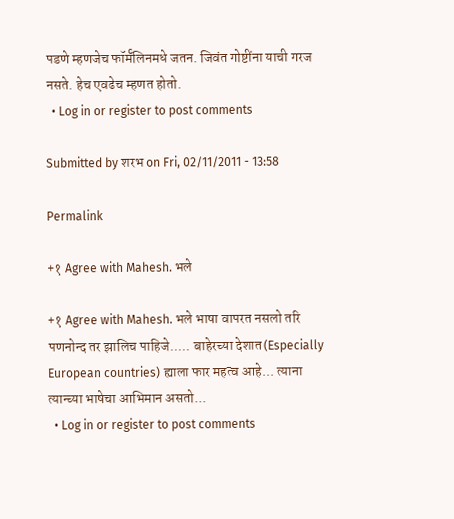पडणे म्हणजेच फॉर्मॅलिनमधे जतन. जिवंत गोष्टींना याची गरज नसते. हेच एवढेच म्हणत होतो.
  • Log in or register to post comments

Submitted by शरभ on Fri, 02/11/2011 - 13:58

Permalink

+१ Agree with Mahesh. भले

+१ Agree with Mahesh. भले भाषा वापरत नसलो तरि पणनोन्द तर झालिच पाहिजे..... बाहेरच्या देशात(Especially European countries) ह्याला फार महत्व आहे... त्याना त्यान्च्या भाषेचा आभिमान असतो...
  • Log in or register to post comments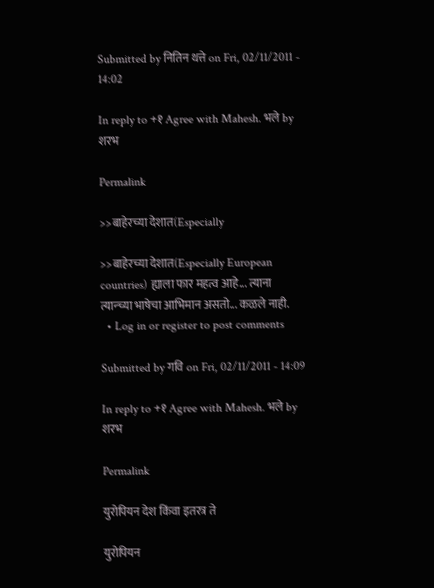Submitted by नितिन थत्ते on Fri, 02/11/2011 - 14:02

In reply to +१ Agree with Mahesh. भले by शरभ

Permalink

>>बाहेरच्या देशात(Especially

>>बाहेरच्या देशात(Especially European countries) ह्याला फार महत्व आहे... त्याना त्यान्च्या भाषेचा आभिमान असतो... कळले नाही.
  • Log in or register to post comments

Submitted by गवि on Fri, 02/11/2011 - 14:09

In reply to +१ Agree with Mahesh. भले by शरभ

Permalink

युरोपियन देश किंवा इतरत्र ते

युरोपियन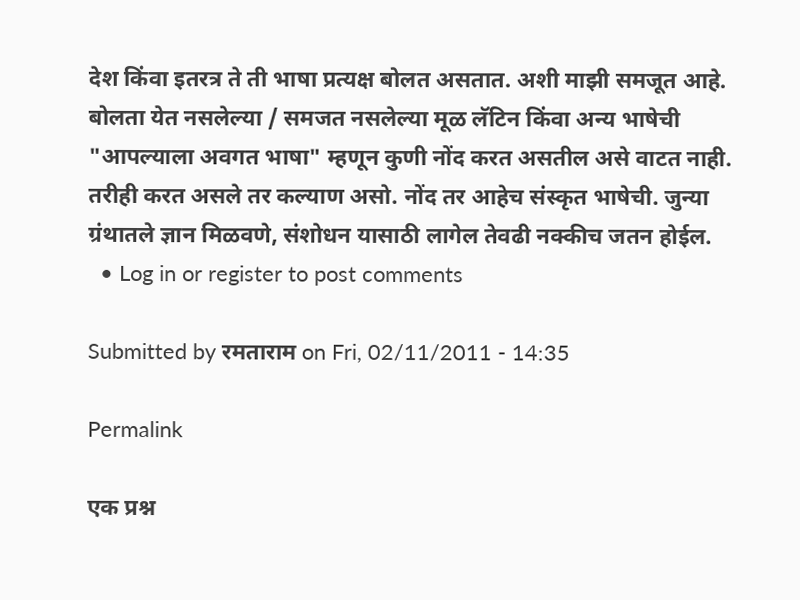देश किंवा इतरत्र ते ती भाषा प्रत्यक्ष बोलत असतात. अशी माझी समजूत आहे. बोलता येत नसलेल्या / समजत नसलेल्या मूळ लॅटिन किंवा अन्य भाषेची "आपल्याला अवगत भाषा" म्हणून कुणी नोंद करत असतील असे वाटत नाही. तरीही करत असले तर कल्याण असो. नोंद तर आहेच संस्कृत भाषेची. जुन्या ग्रंथातले ज्ञान मिळवणे, संशोधन यासाठी लागेल तेवढी नक्कीच जतन होईल.
  • Log in or register to post comments

Submitted by रमताराम on Fri, 02/11/2011 - 14:35

Permalink

एक प्रश्न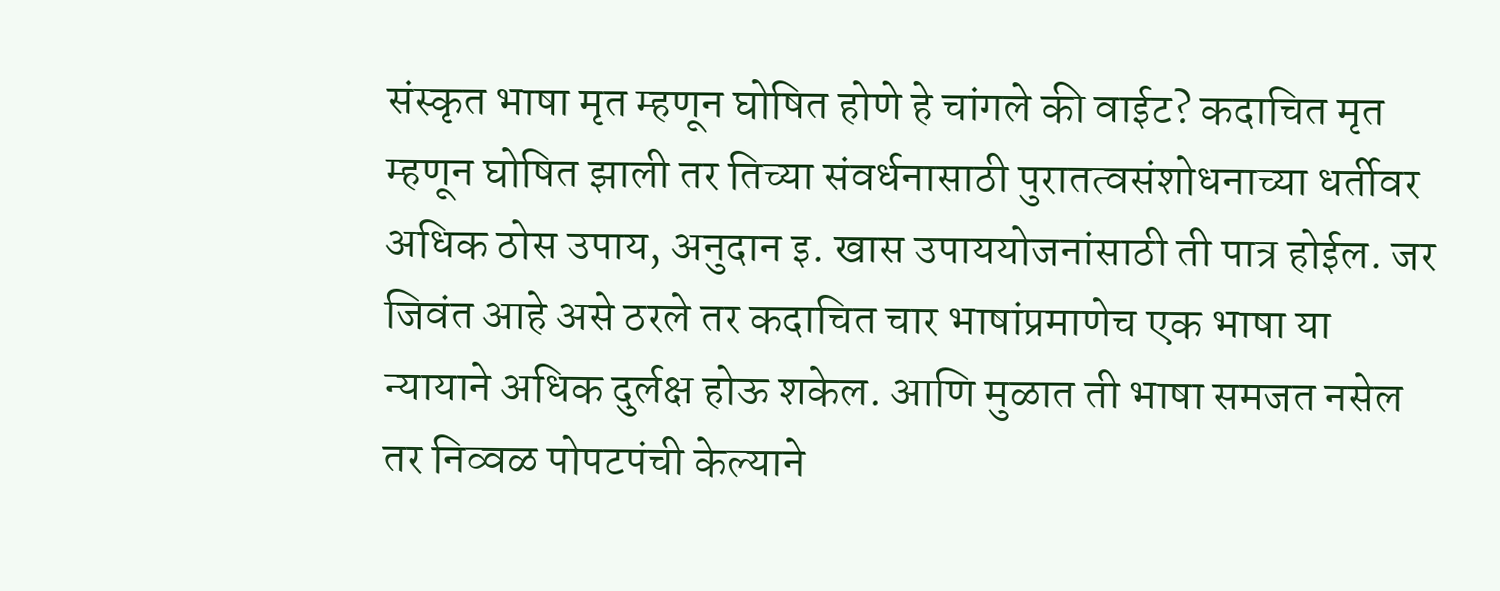संस्कृत भाषा मृत म्हणून घोषित होणे हे चांगले की वाईट? कदाचित मृत म्हणून घोषित झाली तर तिच्या संवर्धनासाठी पुरातत्वसंशोधनाच्या धर्तीवर अधिक ठोस उपाय, अनुदान इ. खास उपाययोजनांसाठी ती पात्र होईल. जर जिवंत आहे असे ठरले तर कदाचित चार भाषांप्रमाणेच एक भाषा या न्यायाने अधिक दुर्लक्ष होऊ शकेल. आणि मुळात ती भाषा समजत नसेल तर निव्वळ पोपटपंची केल्याने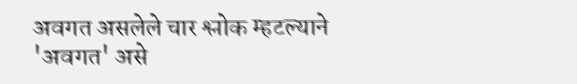अवगत असलेले चार श्लोक म्हटल्याने 'अवगत' असे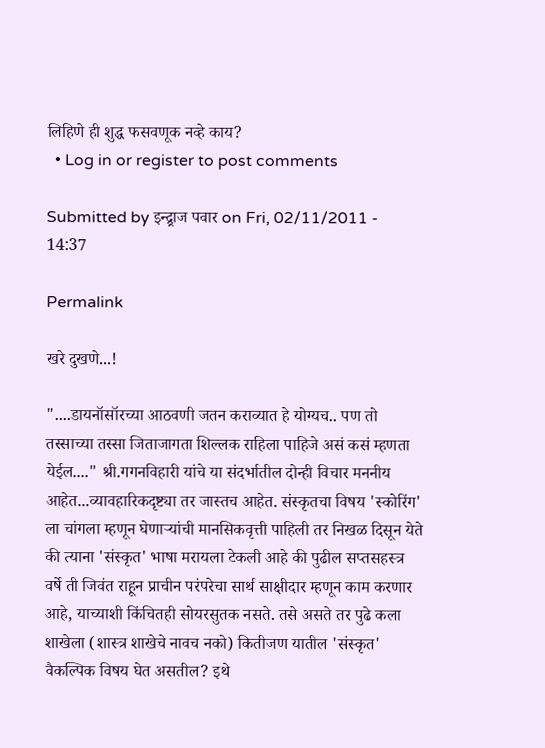लिहिणे ही शुद्ध फसवणूक नव्हे काय?
  • Log in or register to post comments

Submitted by इन्द्र्राज पवार on Fri, 02/11/2011 - 14:37

Permalink

खरे दुखणे...!

"....डायनॉसॉरच्या आठवणी जतन कराव्यात हे योग्यच.. पण तो तस्साच्या तस्सा जिताजागता शिल्लक राहिला पाहिजे असं कसं म्हणता येईल...." श्री.गगनविहारी यांचे या संदर्भातील दोन्ही विचार मननीय आहेत...व्यावहारिकदृष्ट्या तर जास्तच आहेत. संस्कृतचा विषय 'स्कोरिंग' ला चांगला म्हणून घेणार्‍यांची मानसिकवृत्ती पाहिली तर निखळ दिसून येते की त्याना 'संस्कृत' भाषा मरायला टेकली आहे की पुढील सप्तसहस्त्र वर्षे ती जिवंत राहून प्राचीन परंपरेचा सार्थ साक्षीदार म्हणून काम करणार आहे, याच्याशी किंचितही सोयरसुतक नसते. तसे असते तर पुढे कला शाखेला (शास्त्र शाखेचे नावच नको) कितीजण यातील 'संस्कृत' वैकल्पिक विषय घेत असतील? इथे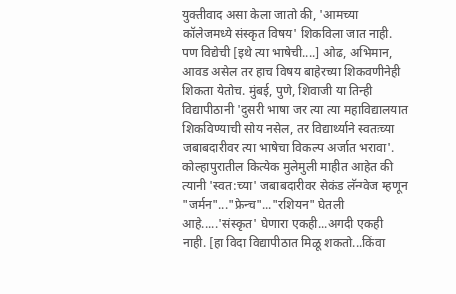युक्तीवाद असा केला जातो की, 'आमच्या कॉलेजमध्ये संस्कृत विषय' शिकविला जात नाही. पण विद्येची [इथे त्या भाषेची....] ओढ, अभिमान, आवड असेल तर हाच विषय बाहेरच्या शिकवणीनेही शिकता येतोच. मुंबई, पुणे, शिवाजी या तिन्ही विद्यापीठानी 'दुसरी भाषा जर त्या त्या महाविद्यालयात शिकविण्याची सोय नसेल, तर विद्यार्थ्याने स्वतःच्या जबाबदारीवर त्या भाषेचा विकल्प अर्जात भरावा'. कोल्हापुरातील कित्येक मुलेमुली माहीत आहेत की त्यानी 'स्वत:च्या' जबाबदारीवर सेकंड लॅन्ग्वेज म्हणून "जर्मन"..."फ्रेन्च"..."रशियन" घेतली आहे.....'संस्कृत' घेणारा एकही...अगदी एकही नाही. [हा विदा विद्यापीठात मिळू शकतो...किंवा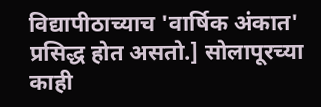विद्यापीठाच्याच 'वार्षिक अंकात' प्रसिद्ध होत असतो.] सोलापूरच्या काही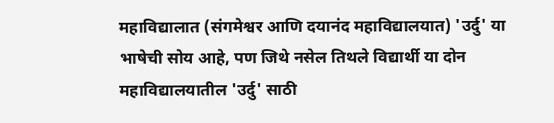महाविद्यालात (संगमेश्वर आणि दयानंद महाविद्यालयात) 'उर्दु' या भाषेची सोय आहे, पण जिथे नसेल तिथले विद्यार्थी या दोन महाविद्यालयातील 'उर्दु' साठी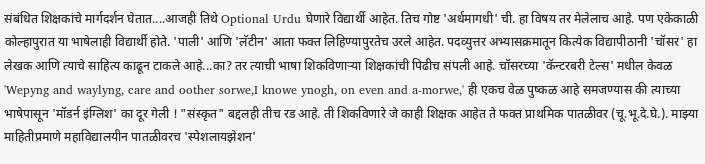संबंधित शिक्षकांचे मार्गदर्शन घेतात....आजही तिथे Optional Urdu घेणारे विद्यार्थी आहेत. तिच गोष्ट 'अर्धमागधी' ची. हा विषय तर मेलेलाच आहे. पण एकेकाळी कोल्हापुरात या भाषेलाही विद्यार्थी होते. 'पाली' आणि 'लॅटीन' आता फक्त लिहिण्यापुरतेच उरले आहेत. पदव्युत्तर अभ्यासक्रमातून कित्येक विद्यापीठानी 'चॉसर' हा लेखक आणि त्याचे साहित्य काढून टाकले आहे...का? तर त्याची भाषा शिकविणार्‍या शिक्षकांची पिढीच संपली आहे. चॉसरच्या 'कॅन्टरबरी टेल्स' मधील केवळ 'Wepyng and waylyng, care and oother sorwe,I knowe ynogh, on even and a-morwe,' ही एकच वेळ पुष्कळ आहे समजण्यास की त्याच्या भाषेपासून 'मॉडर्न इंग्लिश' का दूर गेली ! "संस्कृत" बद्दलही तीच रड आहे. ती शिकविणारे जे काही शिक्षक आहेत ते फक्त प्राथमिक पातळीवर (चू.भू.दे.घे.). माझ्या माहितीप्रमाणे महाविद्यालयीन पातळीवरच 'स्पेशलायझेशन'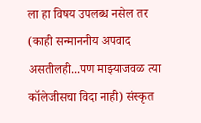ला हा विषय उपलब्ध नसेल तर (काही सन्माननीय अपवाद असतीलही...पण माझ्याजवळ त्या कॉलेजीसचा विदा नाही) संस्कृत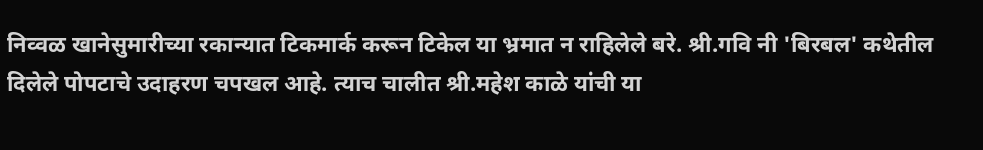निव्वळ खानेसुमारीच्या रकान्यात टिकमार्क करून टिकेल या भ्रमात न राहिलेले बरे. श्री.गवि नी 'बिरबल' कथेतील दिलेले पोपटाचे उदाहरण चपखल आहे. त्याच चालीत श्री.महेश काळे यांची या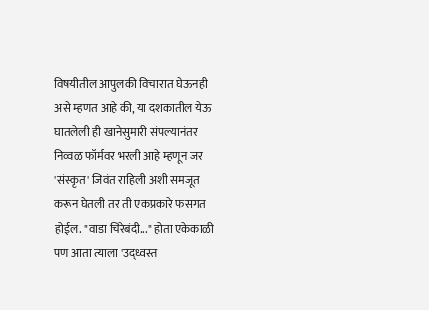विषयीतील आपुलकी विचारात घेऊनही असे म्हणत आहे की, या दशकातील येऊ घातलेली ही खानेसुमारी संपल्यानंतर निव्वळ फॉर्मवर भरली आहे म्हणून जर 'संस्कृत' जिवंत राहिली अशी समजूत करून घेतली तर ती एकप्रकारे फसगत होईल. "वाडा चिरेबंदी..." होता एकेकाळी पण आता त्याला 'उद्ध्वस्त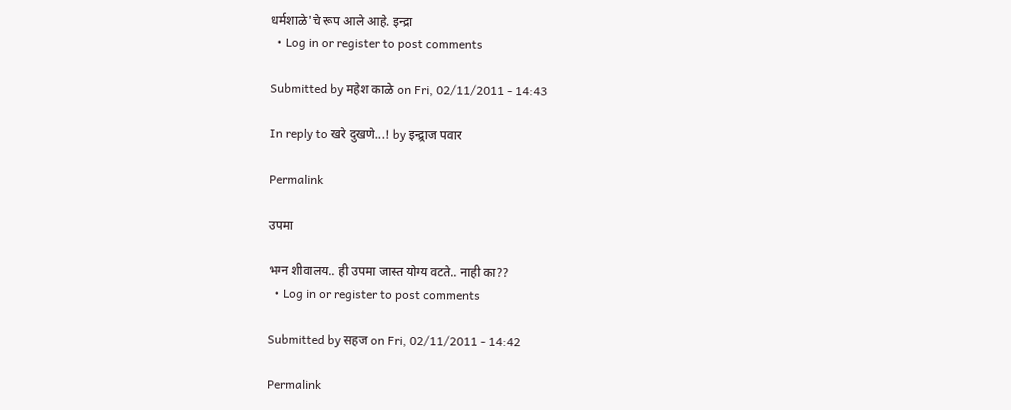धर्मशाळे'चे रूप आले आहे. इन्द्रा
  • Log in or register to post comments

Submitted by महेश काळे on Fri, 02/11/2011 - 14:43

In reply to खरे दुखणे...! by इन्द्र्राज पवार

Permalink

उपमा

भग्न शीवालय.. ही उपमा जास्त योग्य वटते.. नाही का??
  • Log in or register to post comments

Submitted by सहज on Fri, 02/11/2011 - 14:42

Permalink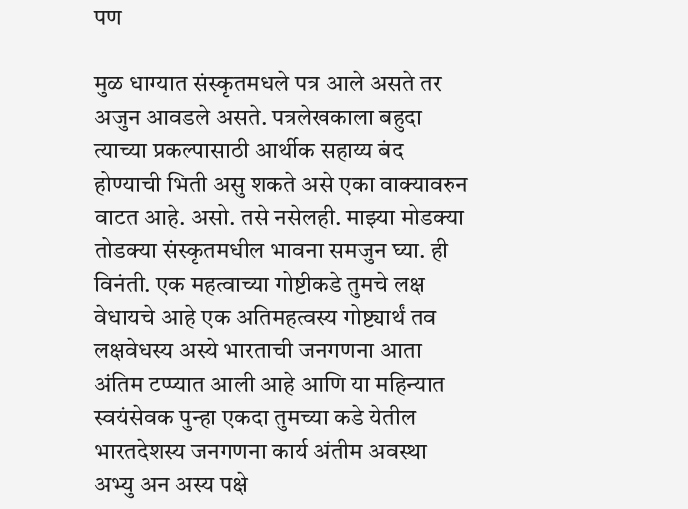पण

मुळ धाग्यात संस्कृतमधले पत्र आले असते तर अजुन आवडले असते. पत्रलेखकाला बहुदा त्याच्या प्रकल्पासाठी आर्थीक सहाय्य बंद होण्याची भिती असु शकते असे एका वाक्यावरुन वाटत आहे. असो. तसे नसेलही. माझ्या मोडक्या तोडक्या संस्कृतमधील भावना समजुन घ्या. ही विनंती. एक महत्वाच्या गोष्टीकडे तुमचे लक्ष वेधायचे आहे एक अतिमहत्वस्य गोष्ट्यार्थं तव लक्षवेधस्य अस्ये भारताची जनगणना आता अंतिम टप्प्यात आली आहे आणि या महिन्यात स्वयंसेवक पुन्हा एकदा तुमच्या कडे येतील भारतदेशस्य जनगणना कार्य अंतीम अवस्था अभ्यु अन अस्य पक्षे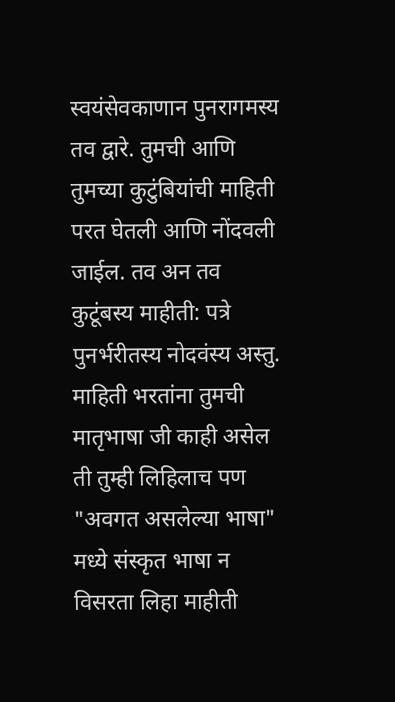स्वयंसेवकाणान पुनरागमस्य तव द्वारे. तुमची आणि तुमच्या कुटुंबियांची माहिती परत घेतली आणि नोंदवली जाईल. तव अन तव कुटूंबस्य माहीती: पत्रे पुनर्भरीतस्य नोदवंस्य अस्तु. माहिती भरतांना तुमची मातृभाषा जी काही असेल ती तुम्ही लिहिलाच पण "अवगत असलेल्या भाषा" मध्ये संस्कृत भाषा न विसरता लिहा माहीती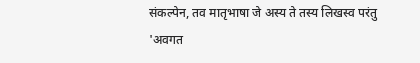संकल्पेन, तव मातृभाषा जे अस्य ते तस्य लिखस्व परंतु 'अवगत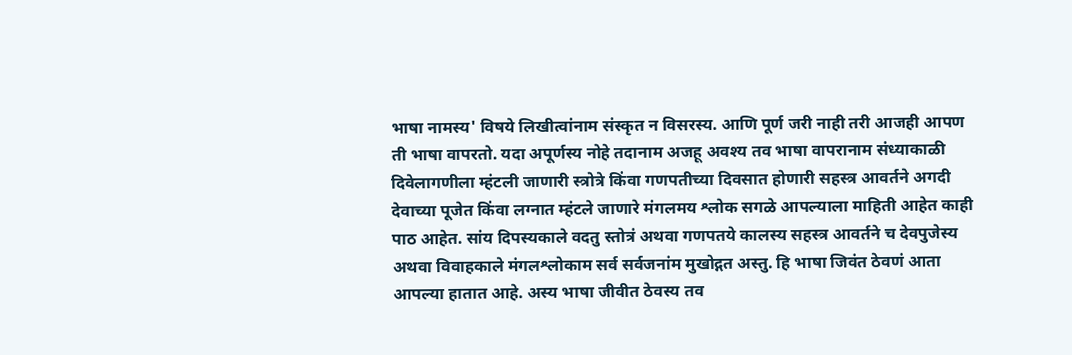भाषा नामस्य' विषये लिखीत्वांनाम संस्कृत न विसरस्य. आणि पूर्ण जरी नाही तरी आजही आपण ती भाषा वापरतो. यदा अपूर्णस्य नोहे तदानाम अजहू अवश्य तव भाषा वापरानाम संध्याकाळी दिवेलागणीला म्हंटली जाणारी स्त्रोत्रे किंवा गणपतीच्या दिवसात होणारी सहस्त्र आवर्तने अगदी देवाच्या पूजेत किंवा लग्नात म्हंटले जाणारे मंगलमय श्लोक सगळे आपल्याला माहिती आहेत काही पाठ आहेत. सांय दिपस्यकाले वदतु स्तोत्रं अथवा गणपतये कालस्य सहस्त्र आवर्तने च देवपुजेस्य अथवा विवाहकाले मंगलश्लोकाम सर्व सर्वजनांम मुखोद्गत अस्तु. हि भाषा जिवंत ठेवणं आता आपल्या हातात आहे. अस्य भाषा जीवीत ठेवस्य तव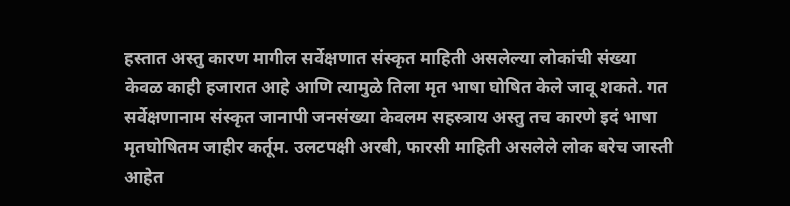हस्तात अस्तु कारण मागील सर्वेक्षणात संस्कृत माहिती असलेल्या लोकांची संख्या केवळ काही हजारात आहे आणि त्यामुळे तिला मृत भाषा घोषित केले जावू शकते. गत सर्वेक्षणानाम संस्कृत जानापी जनसंख्या केवलम सहस्त्राय अस्तु तच कारणे इदं भाषा मृतघोषितम जाहीर कर्तूम. उलटपक्षी अरबी, फारसी माहिती असलेले लोक बरेच जास्ती आहेत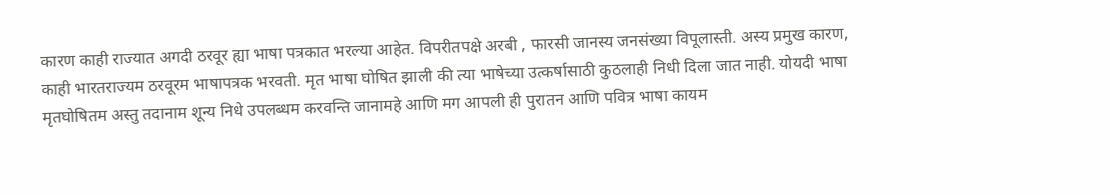कारण काही राज्यात अगदी ठरवूर ह्या भाषा पत्रकात भरल्या आहेत. विपरीतपक्षे अरबी , फारसी जानस्य जनसंख्या विपूलास्ती. अस्य प्रमुख कारण, काही भारतराज्यम ठरवूरम भाषापत्रक भरवती. मृत भाषा घोषित झाली की त्या भाषेच्या उत्कर्षासाठी कुठलाही निधी दिला जात नाही. योयदी भाषा मृतघोषितम अस्तु तदानाम शून्य निधे उपलब्धम करवन्ति जानामहे आणि मग आपली ही पुरातन आणि पवित्र भाषा कायम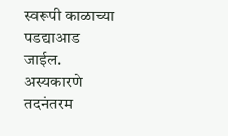स्वरूपी काळाच्या पडद्याआड जाईल. अस्यकारणे तदनंतरम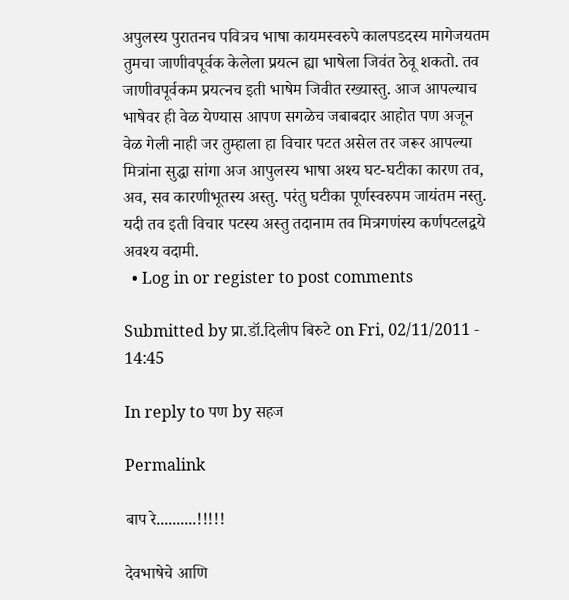अपुलस्य पुरातनच पवित्रच भाषा कायमस्वरुपे कालपडदस्य मागेजयतम तुमचा जाणीवपूर्वक केलेला प्रयत्न ह्या भाषेला जिवंत ठेवू शकतो. तव जाणीवपूर्वकम प्रयत्नच इती भाषेम जिवीत रख्यास्तु. आज आपल्याच भाषेवर ही वेळ येण्यास आपण सगळेच जबाबदार आहोत पण अजून वेळ गेली नाही जर तुम्हाला हा विचार पटत असेल तर जरूर आपल्या मित्रांना सुद्धा सांगा अज आपुलस्य भाषा अश्य घट-घटीका कारण तव, अव, सव कारणीभूतस्य अस्तु. परंतु घटीका पूर्णस्वरुपम जायंतम नस्तु. यदी तव इती विचार पटस्य अस्तु तदानाम तव मित्रगणंस्य कर्णपटलद्वये अवश्य वदामी.
  • Log in or register to post comments

Submitted by प्रा.डॉ.दिलीप बिरुटे on Fri, 02/11/2011 - 14:45

In reply to पण by सहज

Permalink

बाप रे..........!!!!!

देवभाषेचे आणि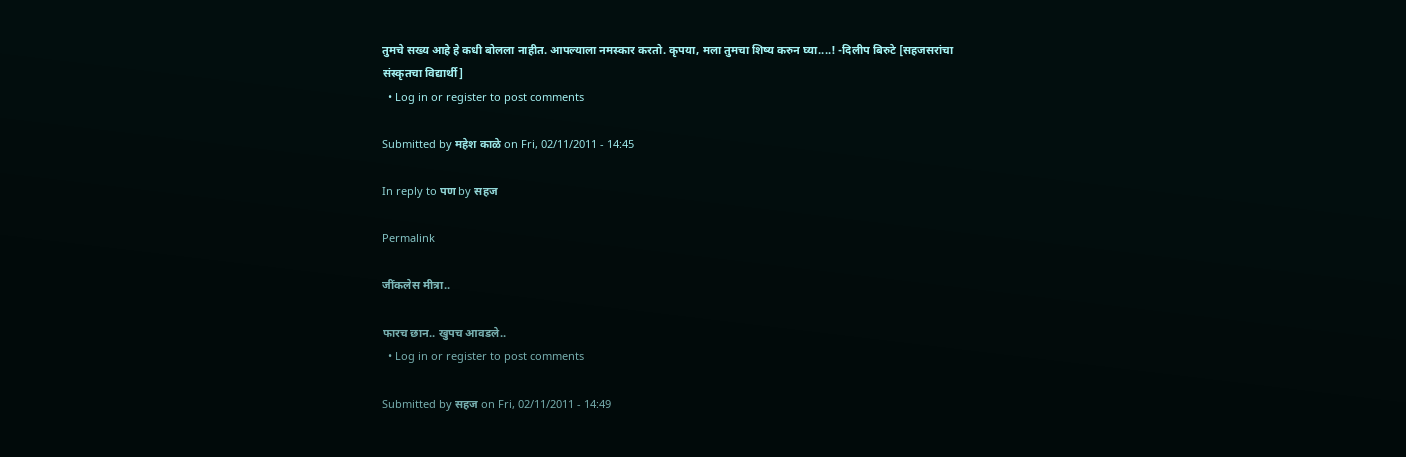तुमचे सख्य आहे हे कधी बोलला नाहीत. आपल्याला नमस्कार करतो. कृपया, मला तुमचा शिष्य करुन घ्या....! -दिलीप बिरुटे [सहजसरांचा संस्कृतचा विद्यार्थी]
  • Log in or register to post comments

Submitted by महेश काळे on Fri, 02/11/2011 - 14:45

In reply to पण by सहज

Permalink

जींकलेस मीत्रा..

फारच छान.. खुपच आवडले..
  • Log in or register to post comments

Submitted by सहज on Fri, 02/11/2011 - 14:49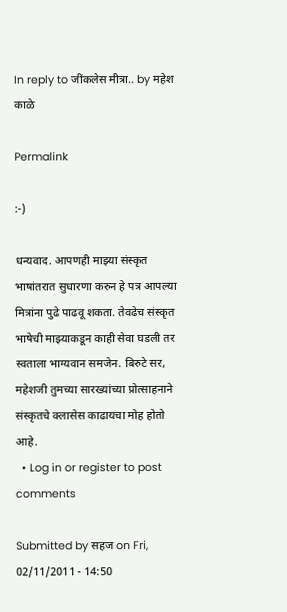In reply to जींकलेस मीत्रा.. by महेश काळे

Permalink

:-)

धन्यवाद. आपणही माझ्या संस्कृत भाषांतरात सुधारणा करुन हे पत्र आपल्या मित्रांना पुढे पाढवू शकता. तेवढेच संस्कृत भाषेची माझ्याकडून काही सेवा घडली तर स्वताला भाग्यवान समजेन. बिरुटे सर, महेशजी तुमच्या सारख्यांच्या प्रोत्साहनाने संस्कृतचे क्लासेस काढायचा मोह होतो आहे.
  • Log in or register to post comments

Submitted by सहज on Fri, 02/11/2011 - 14:50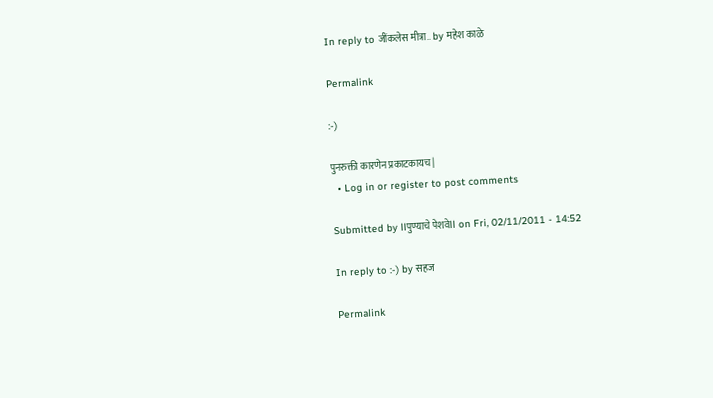In reply to जींकलेस मीत्रा.. by महेश काळे

Permalink

:-)

पुनरुक्ती कारणेन प्रकाटकायच |
  • Log in or register to post comments

Submitted by llपुण्याचे पेशवेll on Fri, 02/11/2011 - 14:52

In reply to :-) by सहज

Permalink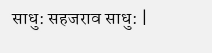साधु: सहजराव साधु: |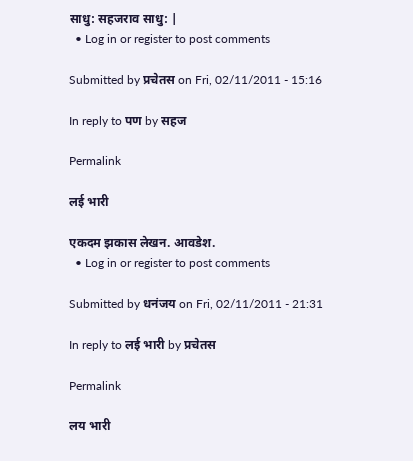साधु: सहजराव साधु: |
  • Log in or register to post comments

Submitted by प्रचेतस on Fri, 02/11/2011 - 15:16

In reply to पण by सहज

Permalink

लई भारी

एकदम झकास लेखन. आवडेश.
  • Log in or register to post comments

Submitted by धनंजय on Fri, 02/11/2011 - 21:31

In reply to लई भारी by प्रचेतस

Permalink

लय भारी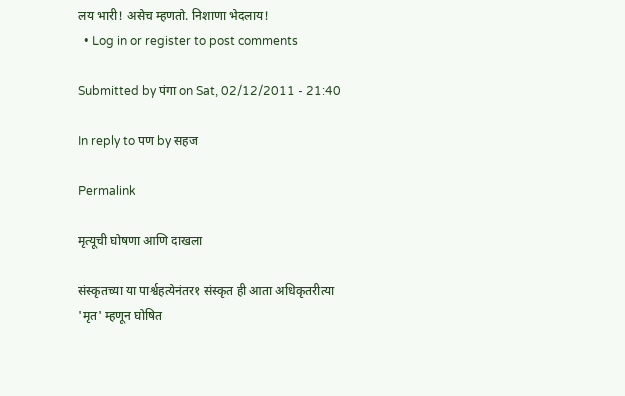लय भारी! असेच म्हणतो. निशाणा भेदलाय!
  • Log in or register to post comments

Submitted by पंगा on Sat, 02/12/2011 - 21:40

In reply to पण by सहज

Permalink

मृत्यूची घोषणा आणि दाखला

संस्कृतच्या या पार्श्वहत्येनंतर१ संस्कृत ही आता अधिकृतरीत्या 'मृत' म्हणून घोषित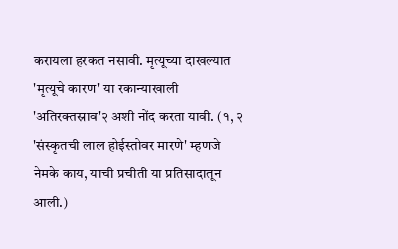करायला हरकत नसावी. मृत्यूच्या दाखल्यात 'मृत्यूचे कारण' या रकान्याखाली 'अतिरक्तस्राव'२ अशी नोंद करता यावी. (१, २ 'संस्कृतची लाल होईस्तोवर मारणे' म्हणजे नेमके काय, याची प्रचीती या प्रतिसादातून आली.)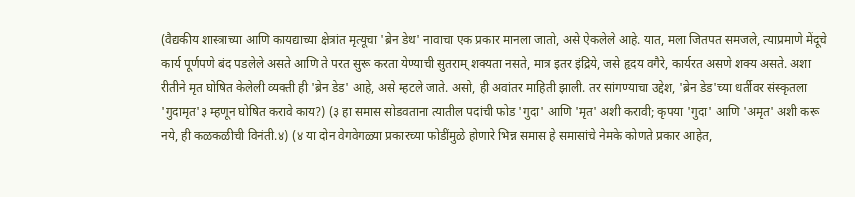(वैद्यकीय शास्त्राच्या आणि कायद्याच्या क्षेत्रांत मृत्यूचा 'ब्रेन डेथ' नावाचा एक प्रकार मानला जातो, असे ऐकलेले आहे. यात, मला जितपत समजले, त्याप्रमाणे मेंदूचे कार्य पूर्णपणे बंद पडलेले असते आणि ते परत सुरू करता येण्याची सुतराम् शक्यता नसते, मात्र इतर इंद्रिये, जसे हृदय वगैरे, कार्यरत असणे शक्य असते. अशा रीतीने मृत घोषित केलेली व्यक्ती ही 'ब्रेन डेड' आहे, असे म्हटले जाते. असो, ही अवांतर माहिती झाली. तर सांगण्याचा उद्देश, 'ब्रेन डेड'च्या धर्तीवर संस्कृतला 'गुदामृत'३ म्हणून घोषित करावे काय?) (३ हा समास सोडवताना त्यातील पदांची फोड 'गुदा' आणि 'मृत' अशी करावी; कृपया 'गुदा' आणि 'अमृत' अशी करू नये, ही कळकळीची विनंती.४) (४ या दोन वेगवेगळ्या प्रकारच्या फोडींमुळे होणारे भिन्न समास हे समासांचे नेमके कोणते प्रकार आहेत,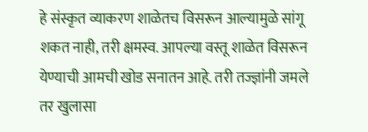हे संस्कृत व्याकरण शाळेतच विसरून आल्यामुळे सांगू शकत नाही, तरी क्षमस्व. आपल्या वस्तू शाळेत विसरून येण्याची आमची खोड सनातन आहे. तरी तज्ज्ञांनी जमले तर खुलासा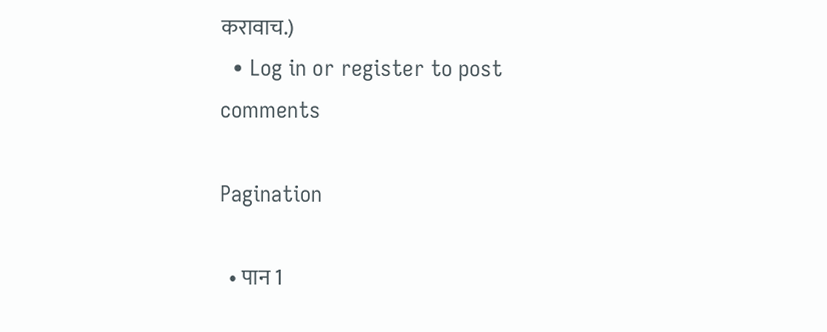करावाच.)
  • Log in or register to post comments

Pagination

  • पान 1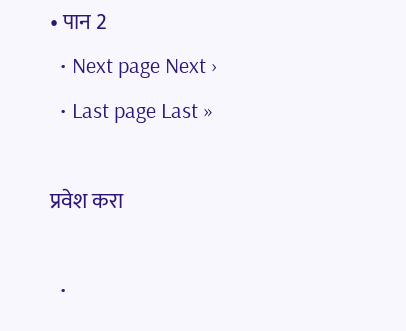• पान 2
  • Next page Next ›
  • Last page Last »

प्रवेश करा

  •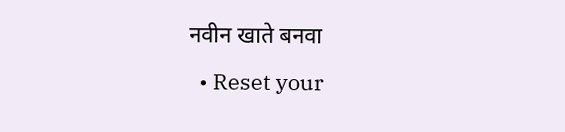नवीन खाते बनवा
  • Reset your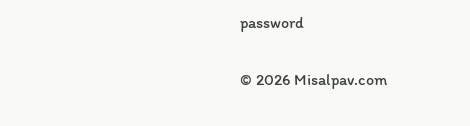password

© 2026 Misalpav.com